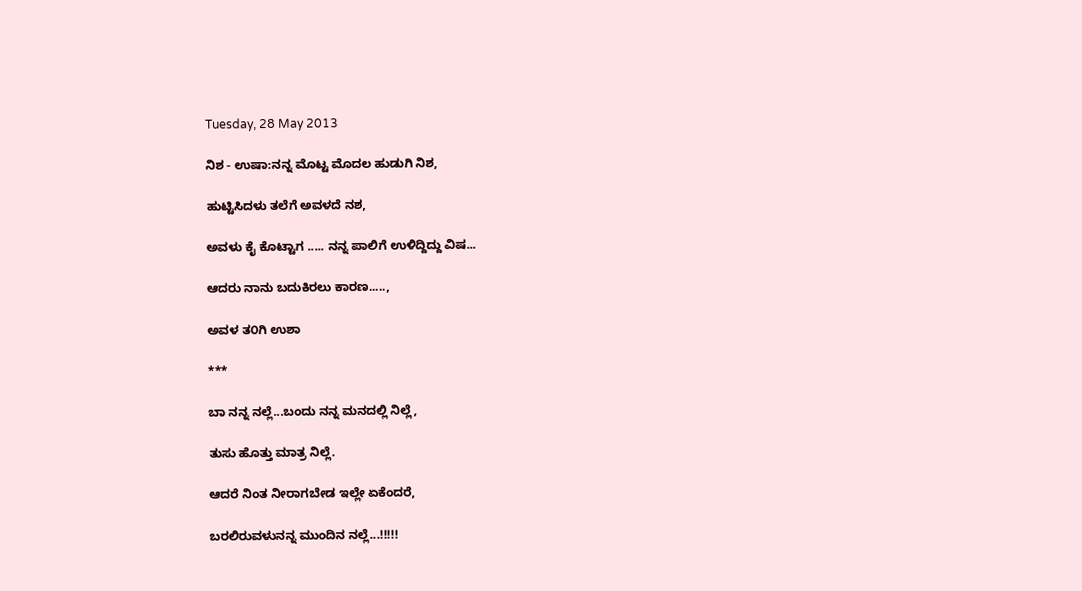Tuesday, 28 May 2013

ನಿಶ - ಉಷಾ:ನನ್ನ ಮೊಟ್ಟ ಮೊದಲ ಹುಡುಗಿ ನಿಶ,

ಹುಟ್ಟಿಸಿದಳು ತಲೆಗೆ ಅವಳದೆ ನಶ,

ಅವಳು ಕೈ ಕೊಟ್ಟಾಗ ..... ನನ್ನ ಪಾಲಿಗೆ ಉಳಿದ್ದಿದ್ದು ವಿಷ...

ಆದರು ನಾನು ಬದುಕಿರಲು ಕಾರಣ.....,

ಅವಳ ತ೦ಗಿ ಉಶಾ

***

ಬಾ ನನ್ನ ನಲ್ಲೆ...ಬಂದು ನನ್ನ ಮನದಲ್ಲಿ ನಿಲ್ಲೆ,

ತುಸು ಹೊತ್ತು ಮಾತ್ರ ನಿಲ್ಲೆ.

ಆದರೆ ನಿಂತ ನೀರಾಗಬೇಡ ಇಲ್ಲೇ ಏಕೆಂದರೆ,

ಬರಲಿರುವಳುನನ್ನ ಮುಂದಿನ ನಲ್ಲೆ...!!!!!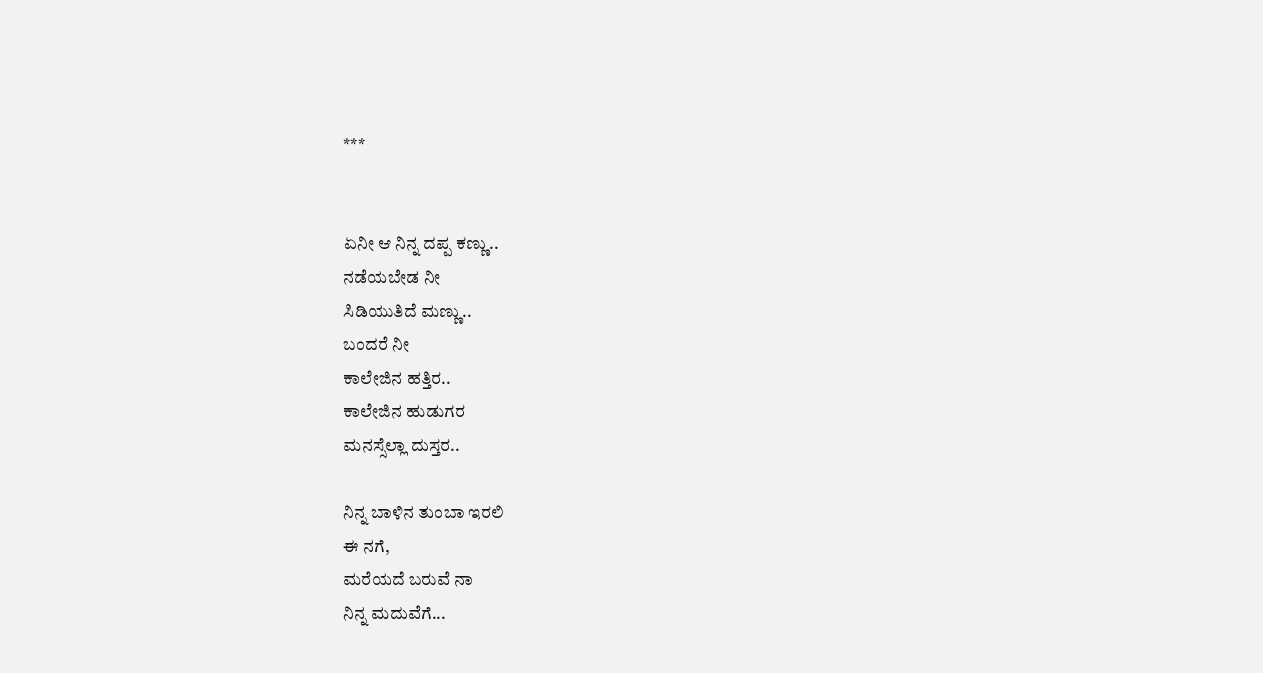***


ಏನೀ ಆ ನಿನ್ನ ದಪ್ಪ ಕಣ್ಣು..
ನಡೆಯಬೇಡ ನೀ
ಸಿಡಿಯುತಿದೆ ಮಣ್ಣು..
ಬಂದರೆ ನೀ
ಕಾಲೇಜಿನ ಹತ್ತಿರ..
ಕಾಲೇಜಿನ ಹುಡುಗರ
ಮನಸ್ಸೆಲ್ಲಾ ದುಸ್ತರ..

ನಿನ್ನ ಬಾಳಿನ ತುಂಬಾ ಇರಲಿ
ಈ ನಗೆ,
ಮರೆಯದೆ ಬರುವೆ ನಾ
ನಿನ್ನ ಮದುವೆಗೆ...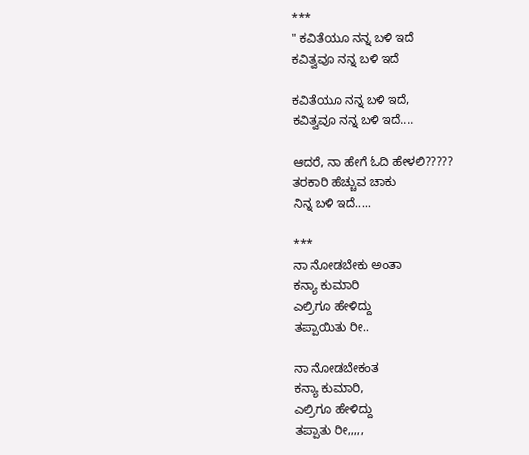***
" ಕವಿತೆಯೂ ನನ್ನ ಬಳಿ ಇದೆ
ಕವಿತ್ವವೂ ನನ್ನ ಬಳಿ ಇದೆ

ಕವಿತೆಯೂ ನನ್ನ ಬಳಿ ಇದೆ,
ಕವಿತ್ವವೂ ನನ್ನ ಬಳಿ ಇದೆ....

ಆದರೆ, ನಾ ಹೇಗೆ ಓದಿ ಹೇಳಲಿ?????
ತರಕಾರಿ ಹೆಚ್ಚುವ ಚಾಕು
ನಿನ್ನ ಬಳಿ ಇದೆ.....

***
ನಾ ನೋಡಬೇಕು ಅಂತಾ
ಕನ್ಯಾ ಕುಮಾರಿ
ಎಲ್ರಿಗೂ ಹೇಳಿದ್ದು
ತಪ್ಪಾಯಿತು ರೀ..

ನಾ ನೋಡಬೇಕಂತ
ಕನ್ಯಾ ಕುಮಾರಿ,
ಎಲ್ರಿಗೂ ಹೇಳಿದ್ದು
ತಪ್ಪಾತು ರೀ,,,,,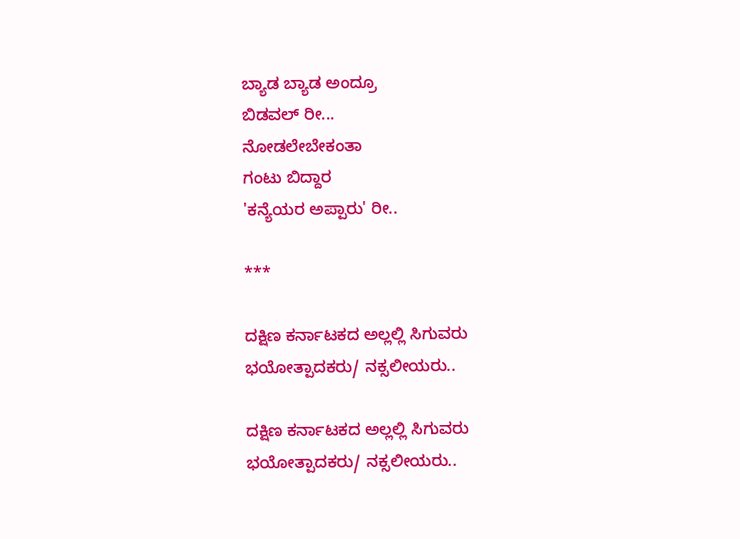ಬ್ಯಾಡ ಬ್ಯಾಡ ಅಂದ್ರೂ
ಬಿಡವಲ್ ರೀ...
ನೋಡಲೇಬೇಕಂತಾ
ಗಂಟು ಬಿದ್ದಾರ
'ಕನ್ಯೆಯರ ಅಪ್ಪಾರು' ರೀ..

***

ದಕ್ಷಿಣ ಕರ್ನಾಟಕದ ಅಲ್ಲಲ್ಲಿ ಸಿಗುವರು
ಭಯೋತ್ಪಾದಕರು/ ನಕ್ಸಲೀಯರು..

ದಕ್ಷಿಣ ಕರ್ನಾಟಕದ ಅಲ್ಲಲ್ಲಿ ಸಿಗುವರು
ಭಯೋತ್ಪಾದಕರು/ ನಕ್ಸಲೀಯರು..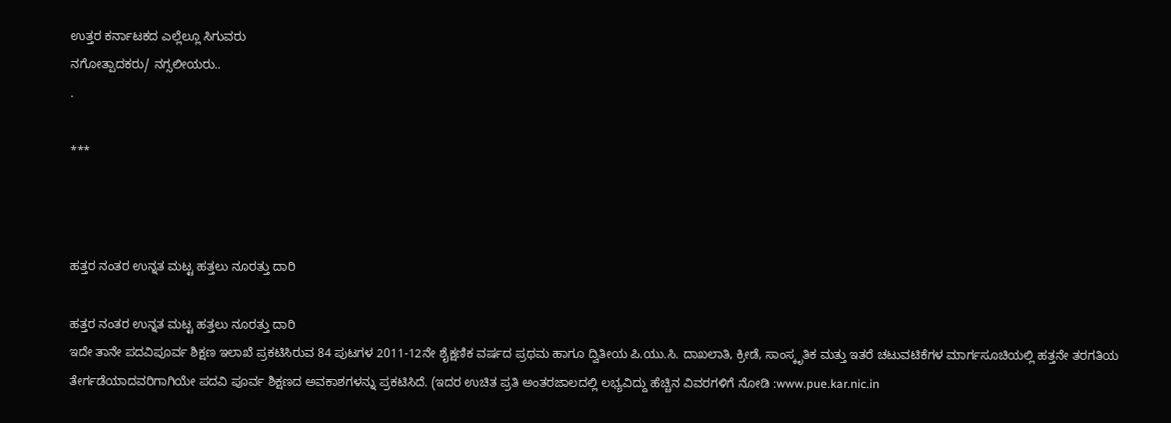ಉತ್ತರ ಕರ್ನಾಟಕದ ಎಲ್ಲೆಲ್ಲೂ ಸಿಗುವರು
ನಗೋತ್ಪಾದಕರು/ ನಗ್ಸಲೀಯರು..
.

***



ಹತ್ತರ ನಂತರ ಉನ್ನತ ಮಟ್ಟ ಹತ್ತಲು ನೂರತ್ತು ದಾರಿ

ಹತ್ತರ ನಂತರ ಉನ್ನತ ಮಟ್ಟ ಹತ್ತಲು ನೂರತ್ತು ದಾರಿ
ಇದೇ ತಾನೇ ಪದವಿಪೂರ್ವ ಶಿಕ್ಷಣ ಇಲಾಖೆ ಪ್ರಕಟಿಸಿರುವ 84 ಪುಟಗಳ 2011-12ನೇ ಶೈಕ್ಷಣಿಕ ವರ್ಷದ ಪ್ರಥಮ ಹಾಗೂ ದ್ವಿತೀಯ ಪಿ.ಯು.ಸಿ. ದಾಖಲಾತಿ, ಕ್ರೀಡೆ, ಸಾಂಸ್ಕೃತಿಕ ಮತ್ತು ಇತರೆ ಚಟುವಟಿಕೆಗಳ ಮಾರ್ಗಸೂಚಿಯಲ್ಲಿ ಹತ್ತನೇ ತರಗತಿಯ ತೇರ್ಗಡೆಯಾದವರಿಗಾಗಿಯೇ ಪದವಿ ಪೂರ್ವ ಶಿಕ್ಷಣದ ಅವಕಾಶಗಳನ್ನು ಪ್ರಕಟಿಸಿದೆ. (ಇದರ ಉಚಿತ ಪ್ರತಿ ಅಂತರಜಾಲದಲ್ಲಿ ಲಭ್ಯವಿದ್ದು ಹೆಚ್ಚಿನ ವಿವರಗಳಿಗೆ ನೋಡಿ :www.pue.kar.nic.in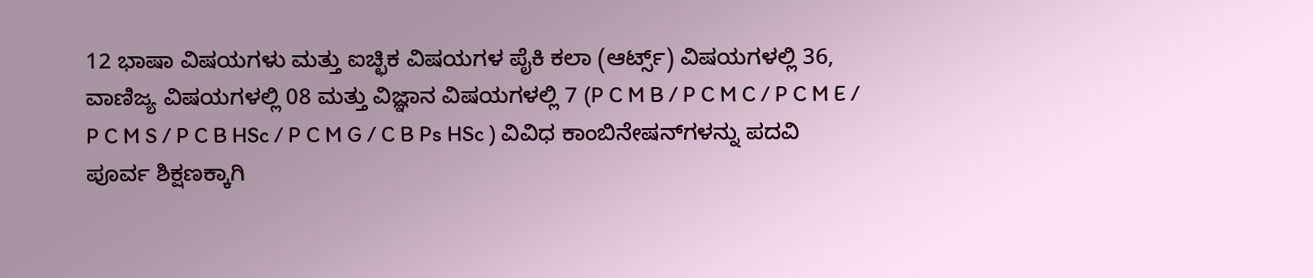12 ಭಾಷಾ ವಿಷಯಗಳು ಮತ್ತು ಐಚ್ಛಿಕ ವಿಷಯಗಳ ಪೈಕಿ ಕಲಾ (ಆರ್ಟ್ಸ್) ವಿಷಯಗಳಲ್ಲಿ 36, ವಾಣಿಜ್ಯ ವಿಷಯಗಳಲ್ಲಿ 08 ಮತ್ತು ವಿಜ್ಞಾನ ವಿಷಯಗಳಲ್ಲಿ 7 (P C M B / P C M C / P C M E / P C M S / P C B HSc / P C M G / C B Ps HSc ) ವಿವಿಧ ಕಾಂಬಿನೇಷನ್‌ಗಳನ್ನು ಪದವಿ ಪೂರ್ವ ಶಿಕ್ಷಣಕ್ಕಾಗಿ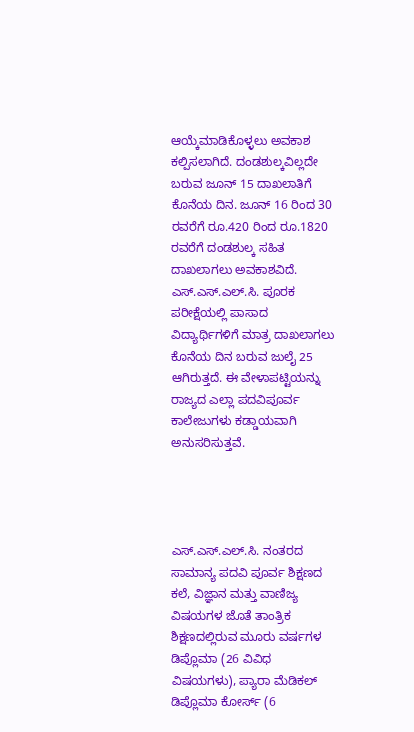ಆಯ್ಕೆಮಾಡಿಕೊಳ್ಳಲು ಅವಕಾಶ ಕಲ್ಪಿಸಲಾಗಿದೆ. ದಂಡಶುಲ್ಕವಿಲ್ಲದೇ ಬರುವ ಜೂನ್ 15 ದಾಖಲಾತಿಗೆ ಕೊನೆಯ ದಿನ. ಜೂನ್ 16 ರಿಂದ 30 ರವರೆಗೆ ರೂ.420 ರಿಂದ ರೂ.1820 ರವರೆಗೆ ದಂಡಶುಲ್ಕ ಸಹಿತ ದಾಖಲಾಗಲು ಅವಕಾಶವಿದೆ. ಎಸ್.ಎಸ್.ಎಲ್.ಸಿ. ಪೂರಕ ಪರೀಕ್ಷೆಯಲ್ಲಿ ಪಾಸಾದ ವಿದ್ಯಾರ್ಥಿಗಳಿಗೆ ಮಾತ್ರ ದಾಖಲಾಗಲು ಕೊನೆಯ ದಿನ ಬರುವ ಜುಲೈ 25 ಆಗಿರುತ್ತದೆ. ಈ ವೇಳಾಪಟ್ಟಿಯನ್ನು ರಾಜ್ಯದ ಎಲ್ಲಾ ಪದವಿಪೂರ್ವ ಕಾಲೇಜುಗಳು ಕಡ್ಡಾಯವಾಗಿ ಅನುಸರಿಸುತ್ತವೆ.




ಎಸ್.ಎಸ್.ಎಲ್.ಸಿ. ನಂತರದ ಸಾಮಾನ್ಯ ಪದವಿ ಪೂರ್ವ ಶಿಕ್ಷಣದ ಕಲೆ, ವಿಜ್ಞಾನ ಮತ್ತು ವಾಣಿಜ್ಯ ವಿಷಯಗಳ ಜೊತೆ ತಾಂತ್ರಿಕ ಶಿಕ್ಷಣದಲ್ಲಿರುವ ಮೂರು ವರ್ಷಗಳ ಡಿಪ್ಲೊಮಾ (26 ವಿವಿಧ ವಿಷಯಗಳು), ಪ್ಯಾರಾ ಮೆಡಿಕಲ್ ಡಿಪ್ಲೊಮಾ ಕೋರ್ಸ್ (6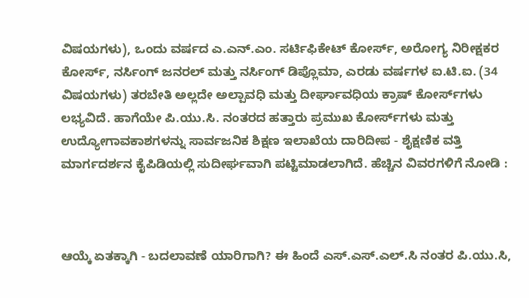ವಿಷಯಗಳು), ಒಂದು ವರ್ಷದ ಎ.ಎನ್.ಎಂ. ಸರ್ಟಿಫಿಕೇಟ್ ಕೋರ್ಸ್, ಅರೋಗ್ಯ ನಿರೀಕ್ಷಕರ ಕೋರ್ಸ್, ನರ್ಸಿಂಗ್ ಜನರಲ್ ಮತ್ತು ನರ್ಸಿಂಗ್ ಡಿಪ್ಲೊಮಾ, ಎರಡು ವರ್ಷಗಳ ಐ.ಟಿ.ಐ. (34 ವಿಷಯಗಳು) ತರಬೇತಿ ಅಲ್ಲದೇ ಅಲ್ಪಾವಧಿ ಮತ್ತು ದೀರ್ಘಾವಧಿಯ ಕ್ರಾಷ್ ಕೋರ್ಸ್‌ಗಳು ಲಭ್ಯವಿದೆ. ಹಾಗೆಯೇ ಪಿ.ಯು.ಸಿ. ನಂತರದ ಹತ್ತಾರು ಪ್ರಮುಖ ಕೋರ್ಸ್‌ಗಳು ಮತ್ತು ಉದ್ಯೋಗಾವಕಾಶಗಳನ್ನು ಸಾರ್ವಜನಿಕ ಶಿಕ್ಷಣ ಇಲಾಖೆಯ ದಾರಿದೀಪ - ಶೈಕ್ಷಣಿಕ ವತ್ತಿ ಮಾರ್ಗದರ್ಶನ ಕೈಪಿಡಿಯಲ್ಲಿ ಸುದೀರ್ಘವಾಗಿ ಪಟ್ಟಿಮಾಡಲಾಗಿದೆ. ಹೆಚ್ಚಿನ ವಿವರಗಳಿಗೆ ನೋಡಿ :



ಆಯ್ಕೆ ಏತಕ್ಕಾಗಿ - ಬದಲಾವಣೆ ಯಾರಿಗಾಗಿ? ಈ ಹಿಂದೆ ಎಸ್.ಎಸ್.ಎಲ್.ಸಿ ನಂತರ ಪಿ.ಯು.ಸಿ,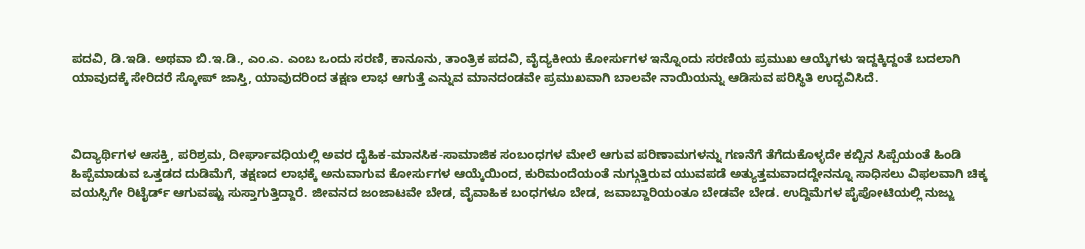ಪದವಿ, ಡಿ.ಇಡಿ. ಅಥವಾ ಬಿ.ಇ.ಡಿ., ಎಂ.ಎ. ಎಂಬ ಒಂದು ಸರಣಿ, ಕಾನೂನು, ತಾಂತ್ರಿಕ ಪದವಿ, ವೈದ್ಯಕೀಯ ಕೋರ್ಸುಗಳ ಇನ್ನೊಂದು ಸರಣಿಯ ಪ್ರಮುಖ ಆಯ್ಕೆಗಳು ಇದ್ದಕ್ಕಿದ್ದಂತೆ ಬದಲಾಗಿ ಯಾವುದಕ್ಕೆ ಸೇರಿದರೆ ಸ್ಕೋಪ್ ಜಾಸ್ತಿ, ಯಾವುದರಿಂದ ತಕ್ಷಣ ಲಾಭ ಆಗುತ್ತೆ ಎನ್ನುವ ಮಾನದಂಡವೇ ಪ್ರಮುಖವಾಗಿ ಬಾಲವೇ ನಾಯಿಯನ್ನು ಆಡಿಸುವ ಪರಿಸ್ಥಿತಿ ಉದ್ಭವಿಸಿದೆ.



ವಿದ್ಯಾರ್ಥಿಗಳ ಆಸಕ್ತಿ, ಪರಿಶ್ರಮ, ದೀರ್ಘಾವಧಿಯಲ್ಲಿ ಅವರ ದೈಹಿಕ-ಮಾನಸಿಕ-ಸಾಮಾಜಿಕ ಸಂಬಂಧಗಳ ಮೇಲೆ ಆಗುವ ಪರಿಣಾಮಗಳನ್ನು ಗಣನೆಗೆ ತೆಗೆದುಕೊಳ್ಳದೇ ಕಬ್ಬಿನ ಸಿಪ್ಪೆಯಂತೆ ಹಿಂಡಿ ಹಿಪ್ಪೆಮಾಡುವ ಒತ್ತಡದ ದುಡಿಮೆಗೆ, ತಕ್ಷಣದ ಲಾಭಕ್ಕೆ ಅನುವಾಗುವ ಕೋರ್ಸುಗಳ ಆಯ್ಕೆಯಿಂದ, ಕುರಿಮಂದೆಯಂತೆ ನುಗ್ಗುತ್ತಿರುವ ಯುವಪಡೆ ಅತ್ಯುತ್ತಮವಾದದ್ದೇನನ್ನೂ ಸಾಧಿಸಲು ವಿಫಲವಾಗಿ ಚಿಕ್ಕ ವಯಸ್ಸಿಗೇ ರಿಟೈರ್ಡ್‌ ಆಗುವಷ್ಟು ಸುಸ್ತಾಗುತ್ತಿದ್ದಾರೆ. ಜೀವನದ ಜಂಜಾಟವೇ ಬೇಡ, ವೈವಾಹಿಕ ಬಂಧಗಳೂ ಬೇಡ, ಜವಾಬ್ದಾರಿಯಂತೂ ಬೇಡವೇ ಬೇಡ. ಉದ್ದಿಮೆಗಳ ಪೈಪೋಟಿಯಲ್ಲಿ ನುಜ್ಜು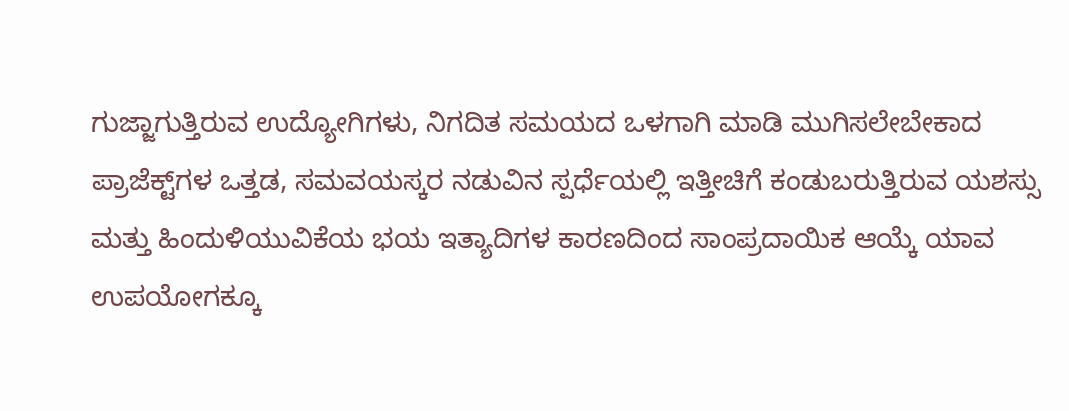ಗುಜ್ಜಾಗುತ್ತಿರುವ ಉದ್ಯೋಗಿಗಳು, ನಿಗದಿತ ಸಮಯದ ಒಳಗಾಗಿ ಮಾಡಿ ಮುಗಿಸಲೇಬೇಕಾದ ಪ್ರಾಜೆಕ್ಟ್‌ಗಳ ಒತ್ತಡ, ಸಮವಯಸ್ಕರ ನಡುವಿನ ಸ್ಪರ್ಧೆಯಲ್ಲಿ ಇತ್ತೀಚಿಗೆ ಕಂಡುಬರುತ್ತಿರುವ ಯಶಸ್ಸು ಮತ್ತು ಹಿಂದುಳಿಯುವಿಕೆಯ ಭಯ ಇತ್ಯಾದಿಗಳ ಕಾರಣದಿಂದ ಸಾಂಪ್ರದಾಯಿಕ ಆಯ್ಕೆ ಯಾವ ಉಪಯೋಗಕ್ಕೂ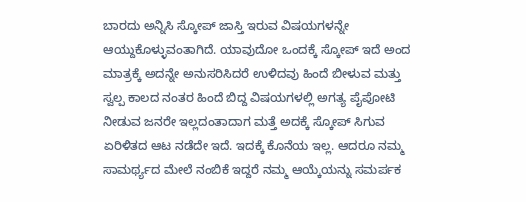ಬಾರದು ಅನ್ನಿಸಿ ಸ್ಕೋಪ್ ಜಾಸ್ತಿ ಇರುವ ವಿಷಯಗಳನ್ನೇ ಆಯ್ದುಕೊಳ್ಳುವಂತಾಗಿದೆ. ಯಾವುದೋ ಒಂದಕ್ಕೆ ಸ್ಕೋಪ್ ಇದೆ ಅಂದ ಮಾತ್ರಕ್ಕೆ ಅದನ್ನೇ ಅನುಸರಿಸಿದರೆ ಉಳಿದವು ಹಿಂದೆ ಬೀಳುವ ಮತ್ತು ಸ್ವಲ್ಪ ಕಾಲದ ನಂತರ ಹಿಂದೆ ಬಿದ್ದ ವಿಷಯಗಳಲ್ಲಿ ಅಗತ್ಯ ಪೈಪೋಟಿ ನೀಡುವ ಜನರೇ ಇಲ್ಲದಂತಾದಾಗ ಮತ್ತೆ ಅದಕ್ಕೆ ಸ್ಕೋಪ್ ಸಿಗುವ ಏರಿಳಿತದ ಆಟ ನಡೆದೇ ಇದೆ. ಇದಕ್ಕೆ ಕೊನೆಯ ಇಲ್ಲ. ಆದರೂ ನಮ್ಮ ಸಾಮರ್ಥ್ಯದ ಮೇಲೆ ನಂಬಿಕೆ ಇದ್ದರೆ ನಮ್ಮ ಆಯ್ಕೆಯನ್ನು ಸಮರ್ಪಕ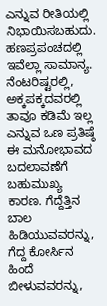ಎನ್ನುವ ರೀತಿಯಲ್ಲಿ ನಿಭಾಯಿಸಬಹುದು. ಹಣಪ್ರಪಂಚದಲ್ಲಿ ಇವೆಲ್ಲಾ ಸಾಮಾನ್ಯ. ನೆಂಟರಿಷ್ಟರಲ್ಲಿ, ಅಕ್ಕಪಕ್ಕದವರಲ್ಲಿ ತಾವೂ ಕಡಿಮೆ ಇಲ್ಲ ಎನ್ನುವ ಒಣ ಪ್ರತಿಷ್ಠೆ ಈ ಮನೋಭಾವದ ಬದಲಾವಣೆಗೆ ಬಹುಮುಖ್ಯ ಕಾರಣ. ಗೆದ್ದೆತ್ತಿನ ಬಾಲ ಹಿಡಿಯುವವರನ್ನು, ಗೆದ್ದ ಕೋರ್ಸಿನ ಹಿಂದೆ ಬೀಳುವವರನ್ನು,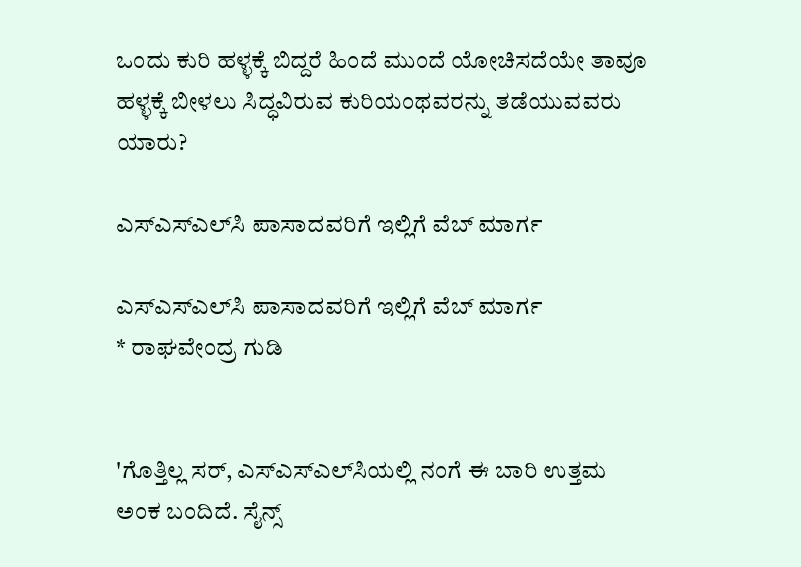ಒಂದು ಕುರಿ ಹಳ್ಳಕ್ಕೆ ಬಿದ್ದರೆ ಹಿಂದೆ ಮುಂದೆ ಯೋಚಿಸದೆಯೇ ತಾವೂ ಹಳ್ಳಕ್ಕೆ ಬೀಳಲು ಸಿದ್ಧವಿರುವ ಕುರಿಯಂಥವರನ್ನು ತಡೆಯುವವರು ಯಾರು?

ಎಸ್‌ಎಸ್‌ಎಲ್‌ಸಿ ಪಾಸಾದವರಿಗೆ ಇಲ್ಲಿಗೆ ವೆಬ್ ಮಾರ್ಗ

ಎಸ್‌ಎಸ್‌ಎಲ್‌ಸಿ ಪಾಸಾದವರಿಗೆ ಇಲ್ಲಿಗೆ ವೆಬ್ ಮಾರ್ಗ
* ರಾಘವೇಂದ್ರ ಗುಡಿ


'ಗೊತ್ತಿಲ್ಲ ಸರ್, ಎಸ್‌ಎಸ್‌ಎಲ್‌ಸಿಯಲ್ಲಿ ನಂಗೆ ಈ ಬಾರಿ ಉತ್ತಮ ಅಂಕ ಬಂದಿದೆ. ಸೈನ್ಸ್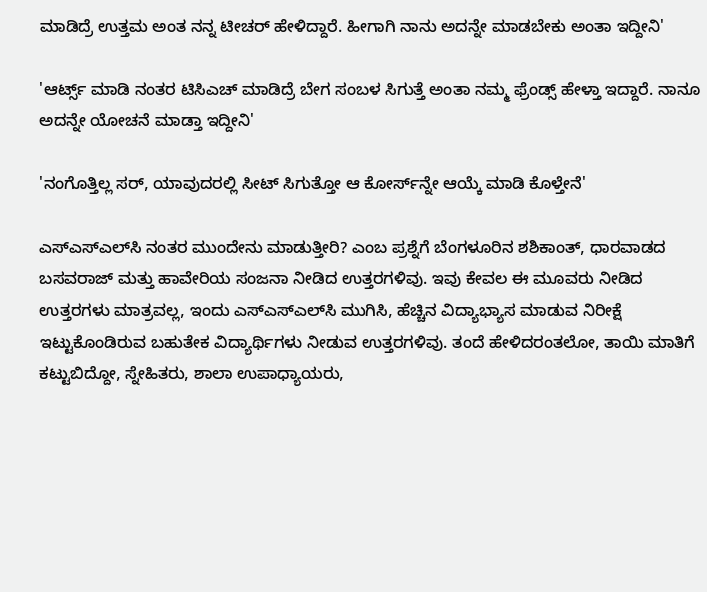ಮಾಡಿದ್ರೆ ಉತ್ತಮ ಅಂತ ನನ್ನ ಟೀಚರ್ ಹೇಳಿದ್ದಾರೆ. ಹೀಗಾಗಿ ನಾನು ಅದನ್ನೇ ಮಾಡಬೇಕು ಅಂತಾ ಇದ್ದೀನಿ'

'ಆರ್ಟ್ಸ್ ಮಾಡಿ ನಂತರ ಟಿಸಿಎಚ್ ಮಾಡಿದ್ರೆ ಬೇಗ ಸಂಬಳ ಸಿಗುತ್ತೆ ಅಂತಾ ನಮ್ಮ ಫ್ರೆಂಡ್ಸ್ ಹೇಳ್ತಾ ಇದ್ದಾರೆ. ನಾನೂ ಅದನ್ನೇ ಯೋಚನೆ ಮಾಡ್ತಾ ಇದ್ದೀನಿ'

'ನಂಗೊತ್ತಿಲ್ಲ ಸರ್, ಯಾವುದರಲ್ಲಿ ಸೀಟ್ ಸಿಗುತ್ತೋ ಆ ಕೋರ್ಸ್‌ನ್ನೇ ಆಯ್ಕೆ ಮಾಡಿ ಕೊಳ್ತೇನೆ'

ಎಸ್‌ಎಸ್‌ಎಲ್‌ಸಿ ನಂತರ ಮುಂದೇನು ಮಾಡುತ್ತೀರಿ? ಎಂಬ ಪ್ರಶ್ನೆಗೆ ಬೆಂಗಳೂರಿನ ಶಶಿಕಾಂತ್, ಧಾರವಾಡದ ಬಸವರಾಜ್ ಮತ್ತು ಹಾವೇರಿಯ ಸಂಜನಾ ನೀಡಿದ ಉತ್ತರಗಳಿವು. ಇವು ಕೇವಲ ಈ ಮೂವರು ನೀಡಿದ ಉತ್ತರಗಳು ಮಾತ್ರವಲ್ಲ, ಇಂದು ಎಸ್‌ಎಸ್‌ಎಲ್‌ಸಿ ಮುಗಿಸಿ, ಹೆಚ್ಚಿನ ವಿದ್ಯಾಭ್ಯಾಸ ಮಾಡುವ ನಿರೀಕ್ಷೆ ಇಟ್ಟುಕೊಂಡಿರುವ ಬಹುತೇಕ ವಿದ್ಯಾರ್ಥಿಗಳು ನೀಡುವ ಉತ್ತರಗಳಿವು. ತಂದೆ ಹೇಳಿದರಂತಲೋ, ತಾಯಿ ಮಾತಿಗೆ ಕಟ್ಟುಬಿದ್ದೋ, ಸ್ನೇಹಿತರು, ಶಾಲಾ ಉಪಾಧ್ಯಾಯರು,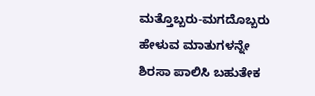ಮತ್ತೊಬ್ಬರು-ಮಗದೊಬ್ಬರು ಹೇಳುವ ಮಾತುಗಳನ್ನೇ ಶಿರಸಾ ಪಾಲಿಸಿ ಬಹುತೇಕ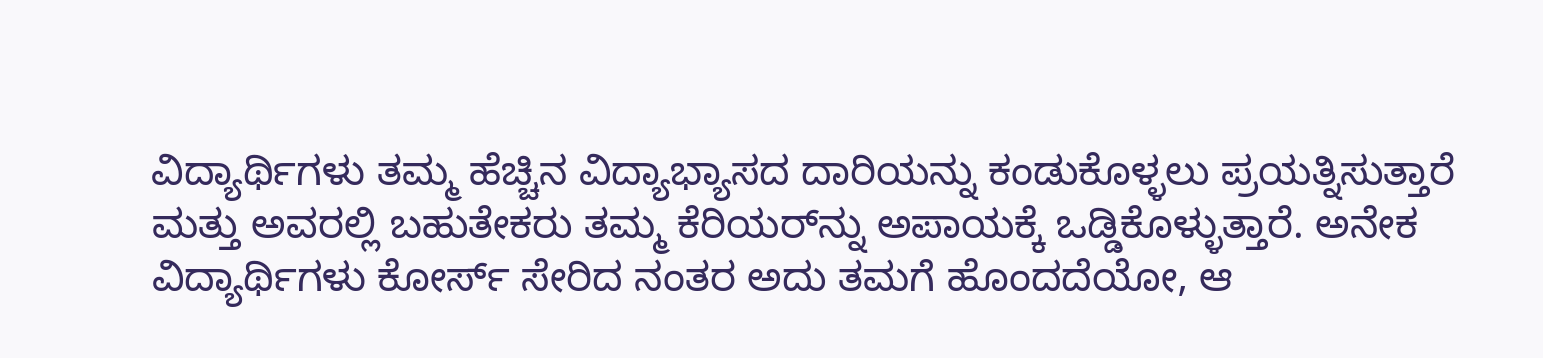ವಿದ್ಯಾರ್ಥಿಗಳು ತಮ್ಮ ಹೆಚ್ಚಿನ ವಿದ್ಯಾಭ್ಯಾಸದ ದಾರಿಯನ್ನು ಕಂಡುಕೊಳ್ಳಲು ಪ್ರಯತ್ನಿಸುತ್ತಾರೆ ಮತ್ತು ಅವರಲ್ಲಿ ಬಹುತೇಕರು ತಮ್ಮ ಕೆರಿಯರ್‌ನ್ನು ಅಪಾಯಕ್ಕೆ ಒಡ್ಡಿಕೊಳ್ಳುತ್ತಾರೆ. ಅನೇಕ ವಿದ್ಯಾರ್ಥಿಗಳು ಕೋರ್ಸ್ ಸೇರಿದ ನಂತರ ಅದು ತಮಗೆ ಹೊಂದದೆಯೋ, ಆ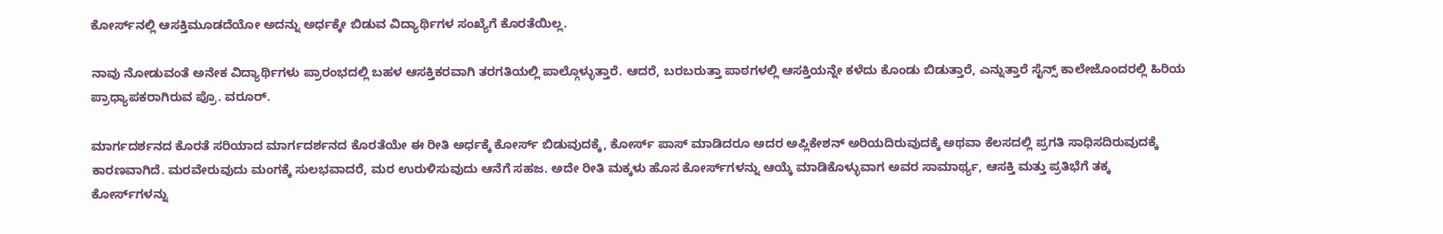ಕೋರ್ಸ್‌ನಲ್ಲಿ ಆಸಕ್ತಿಮೂಡದೆಯೋ ಅದನ್ನು ಅರ್ಧಕ್ಕೇ ಬಿಡುವ ವಿದ್ಯಾರ್ಥಿಗಳ ಸಂಖ್ಯೆಗೆ ಕೊರತೆಯಿಲ್ಲ.

ನಾವು ನೋಡುವಂತೆ ಅನೇಕ ವಿದ್ಯಾರ್ಥಿಗಳು ಪ್ರಾರಂಭದಲ್ಲಿ ಬಹಳ ಆಸಕ್ತಿಕರವಾಗಿ ತರಗತಿಯಲ್ಲಿ ಪಾಲ್ಗೊಳ್ಳುತ್ತಾರೆ. ಆದರೆ, ಬರಬರುತ್ತಾ ಪಾಠಗಳಲ್ಲಿ ಆಸಕ್ತಿಯನ್ನೇ ಕಳೆದು ಕೊಂಡು ಬಿಡುತ್ತಾರೆ, ಎನ್ನುತ್ತಾರೆ ಸೈನ್ಸ್ ಕಾಲೇಜೊಂದರಲ್ಲಿ ಹಿರಿಯ ಪ್ರಾಧ್ಯಾಪಕರಾಗಿರುವ ಪ್ರೊ. ವರೂರ್.

ಮಾರ್ಗದರ್ಶನದ ಕೊರತೆ ಸರಿಯಾದ ಮಾರ್ಗದರ್ಶನದ ಕೊರತೆಯೇ ಈ ರೀತಿ ಅರ್ಧಕ್ಕೆ ಕೋರ್ಸ್ ಬಿಡುವುದಕ್ಕೆ, ಕೋರ್ಸ್ ಪಾಸ್ ಮಾಡಿದರೂ ಅದರ ಅಪ್ಲಿಕೇಶನ್ ಅರಿಯದಿರುವುದಕ್ಕೆ ಅಥವಾ ಕೆಲಸದಲ್ಲಿ ಪ್ರಗತಿ ಸಾಧಿಸದಿರುವುದಕ್ಕೆ ಕಾರಣವಾಗಿದೆ. ಮರವೇರುವುದು ಮಂಗಕ್ಕೆ ಸುಲಭವಾದರೆ, ಮರ ಉರುಳಿಸುವುದು ಆನೆಗೆ ಸಹಜ. ಅದೇ ರೀತಿ ಮಕ್ಕಳು ಹೊಸ ಕೋರ್ಸ್‌ಗಳನ್ನು ಆಯ್ಕೆ ಮಾಡಿಕೊಳ್ಳುವಾಗ ಅವರ ಸಾಮಾರ್ಥ್ಯ, ಆಸಕ್ತಿ ಮತ್ತು ಪ್ರತಿಭೆಗೆ ತಕ್ಕ ಕೋರ್ಸ್‌ಗಳನ್ನು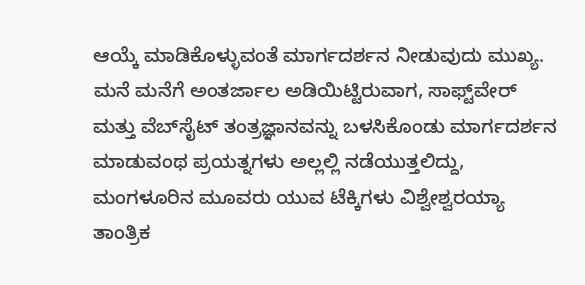ಆಯ್ಕೆ ಮಾಡಿಕೊಳ್ಳುವಂತೆ ಮಾರ್ಗದರ್ಶನ ನೀಡುವುದು ಮುಖ್ಯ. ಮನೆ ಮನೆಗೆ ಅಂತರ್ಜಾಲ ಅಡಿಯಿಟ್ಟಿರುವಾಗ, ಸಾಫ್ಟ್‌ವೇರ್ ಮತ್ತು ವೆಬ್‌ಸೈಟ್ ತಂತ್ರಜ್ಞಾನವನ್ನು ಬಳಸಿಕೊಂಡು ಮಾರ್ಗದರ್ಶನ ಮಾಡುವಂಥ ಪ್ರಯತ್ನಗಳು ಅಲ್ಲಲ್ಲಿ ನಡೆಯುತ್ತಲಿದ್ದು, ಮಂಗಳೂರಿನ ಮೂವರು ಯುವ ಟೆಕ್ಕಿಗಳು ವಿಶ್ವೇಶ್ವರಯ್ಯಾ ತಾಂತ್ರಿಕ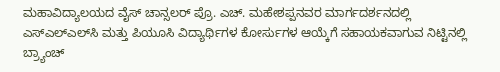ಮಹಾವಿದ್ಯಾಲಯದ ವೈಸ್ ಚಾನ್ಸಲರ್ ಪ್ರೊ. ಎಚ್. ಮಹೇಶಪ್ಪನವರ ಮಾರ್ಗದರ್ಶನದಲ್ಲಿ ಎಸ್‌ಎಲ್‌ಎಲ್‌ಸಿ ಮತ್ತು ಪಿಯೂಸಿ ವಿದ್ಯಾರ್ಥಿಗಳ ಕೋರ್ಸುಗಳ ಆಯ್ಕೆಗೆ ಸಹಾಯಕವಾಗುವ ನಿಟ್ಟಿನಲ್ಲಿ ಬ್ರ್ಯಾಂಚ್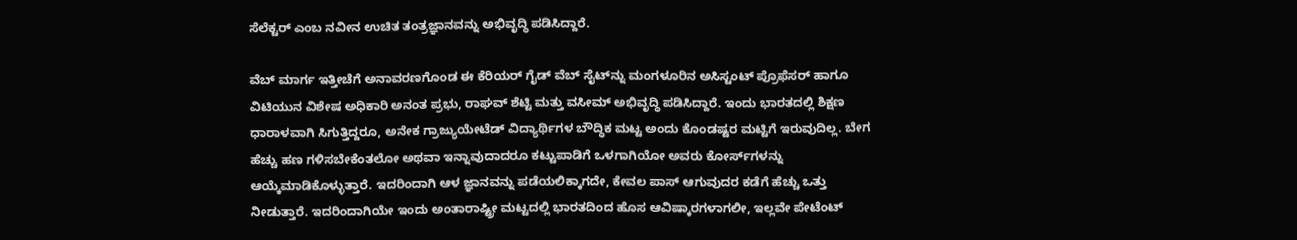ಸೆಲೆಕ್ಟರ್ ಎಂಬ ನವೀನ ಉಚಿತ ತಂತ್ರಜ್ಞಾನವನ್ನು ಅಭಿವೃದ್ಧಿ ಪಡಿಸಿದ್ದಾರೆ.

ವೆಬ್ ಮಾರ್ಗ ಇತ್ತೀಚೆಗೆ ಅನಾವರಣಗೊಂಡ ಈ ಕೆರಿಯರ್ ಗೈಡ್ ವೆಬ್ ಸೈಟ್‌ನ್ನು ಮಂಗಳೂರಿನ ಅಸಿಸ್ಟಂಟ್ ಪ್ರೊಫೆಸರ್ ಹಾಗೂ ವಿಟಿಯುನ ವಿಶೇಷ ಅಧಿಕಾರಿ ಅನಂತ ಪ್ರಭು, ರಾಘವ್ ಶೆಟ್ಟಿ ಮತ್ತು ವಸೀಮ್ ಅಭಿವೃದ್ಧಿ ಪಡಿಸಿದ್ದಾರೆ. ಇಂದು ಭಾರತದಲ್ಲಿ ಶಿಕ್ಷಣ ಧಾರಾಳವಾಗಿ ಸಿಗುತ್ತಿದ್ದರೂ, ಅನೇಕ ಗ್ರಾಜ್ಯುಯೇಟೆಡ್ ವಿದ್ಯಾರ್ಥಿಗಳ ಬೌದ್ಧಿಕ ಮಟ್ಟ ಅಂದು ಕೊಂಡಷ್ಟರ ಮಟ್ಟಿಗೆ ಇರುವುದಿಲ್ಲ. ಬೇಗ ಹೆಚ್ಚು ಹಣ ಗಳಿಸಬೇಕೆಂತಲೋ ಅಥವಾ ಇನ್ನಾವುದಾದರೂ ಕಟ್ಟುಪಾಡಿಗೆ ಒಳಗಾಗಿಯೋ ಅವರು ಕೋರ್ಸ್‌ಗಳನ್ನು ಆಯ್ಕೆಮಾಡಿಕೊಳ್ಳುತ್ತಾರೆ. ಇದರಿಂದಾಗಿ ಆಳ ಜ್ಞಾನವನ್ನು ಪಡೆಯಲಿಕ್ಕಾಗದೇ, ಕೇವಲ ಪಾಸ್ ಆಗುವುದರ ಕಡೆಗೆ ಹೆಚ್ಚು ಒತ್ತು ನೀಡುತ್ತಾರೆ. ಇದರಿಂದಾಗಿಯೇ ಇಂದು ಅಂತಾರಾಷ್ಟ್ರೀ ಮಟ್ಟದಲ್ಲಿ ಭಾರತದಿಂದ ಹೊಸ ಆವಿಷ್ಕಾರಗಳಾಗಲೀ, ಇಲ್ಲವೇ ಪೇಟೆಂಟ್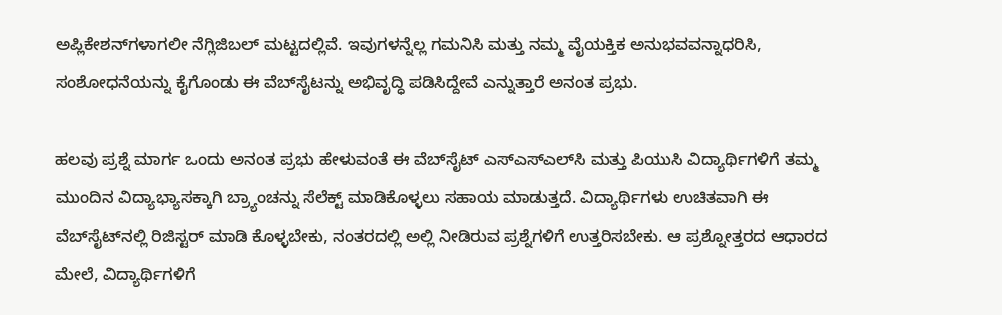ಅಪ್ಲಿಕೇಶನ್‌ಗಳಾಗಲೀ ನೆಗ್ಲಿಜಿಬಲ್ ಮಟ್ಟದಲ್ಲಿವೆ. ಇವುಗಳನ್ನೆಲ್ಲ ಗಮನಿಸಿ ಮತ್ತು ನಮ್ಮ ವೈಯಕ್ತಿಕ ಅನುಭವವನ್ನಾಧರಿಸಿ, ಸಂಶೋಧನೆಯನ್ನು ಕೈಗೊಂಡು ಈ ವೆಬ್‌ಸೈಟನ್ನು ಅಭಿವೃದ್ಧಿ ಪಡಿಸಿದ್ದೇವೆ ಎನ್ನುತ್ತಾರೆ ಅನಂತ ಪ್ರಭು.

ಹಲವು ಪ್ರಶ್ನೆ ಮಾರ್ಗ ಒಂದು ಅನಂತ ಪ್ರಭು ಹೇಳುವಂತೆ ಈ ವೆಬ್‌ಸೈಟ್ ಎಸ್‌ಎಸ್‌ಎಲ್‌ಸಿ ಮತ್ತು ಪಿಯುಸಿ ವಿದ್ಯಾರ್ಥಿಗಳಿಗೆ ತಮ್ಮ ಮುಂದಿನ ವಿದ್ಯಾಭ್ಯಾಸಕ್ಕಾಗಿ ಬ್ರ್ಯಾಂಚನ್ನು ಸೆಲೆಕ್ಟ್ ಮಾಡಿಕೊಳ್ಳಲು ಸಹಾಯ ಮಾಡುತ್ತದೆ. ವಿದ್ಯಾರ್ಥಿಗಳು ಉಚಿತವಾಗಿ ಈ ವೆಬ್‌ಸೈಟ್‌ನಲ್ಲಿ ರಿಜಿಸ್ಟರ್ ಮಾಡಿ ಕೊಳ್ಳಬೇಕು, ನಂತರದಲ್ಲಿ ಅಲ್ಲಿ ನೀಡಿರುವ ಪ್ರಶ್ನೆಗಳಿಗೆ ಉತ್ತರಿಸಬೇಕು. ಆ ಪ್ರಶ್ನೋತ್ತರದ ಆಧಾರದ ಮೇಲೆ, ವಿದ್ಯಾರ್ಥಿಗಳಿಗೆ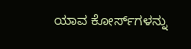ಯಾವ ಕೋರ್ಸ್‌ಗಳನ್ನು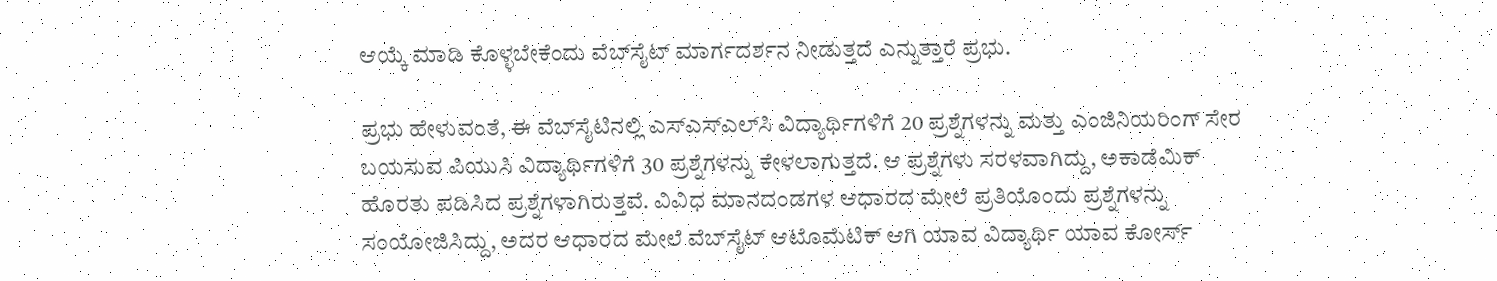ಆಯ್ಕೆ ಮಾಡಿ ಕೊಳ್ಳಬೇಕೆಂದು ವೆಬ್‌ಸೈಟ್ ಮಾರ್ಗದರ್ಶನ ನೀಡುತ್ತದೆ ಎನ್ನುತ್ತಾರೆ ಪ್ರಭು.

ಪ್ರಭು ಹೇಳುವಂತೆ, ಈ ವೆಬ್‌ಸೈಟಿನಲ್ಲಿ ಎಸ್‌ಎಸ್‌ಎಲ್‌ಸಿ ವಿದ್ಯಾರ್ಥಿಗಳಿಗೆ 20 ಪ್ರಶ್ನೆಗಳನ್ನು ಮತ್ತು ಎಂಜಿನಿಯರಿಂಗ್ ಸೇರ ಬಯಸುವ ಪಿಯುಸಿ ವಿದ್ಯಾರ್ಥಿಗಳಿಗೆ 30 ಪ್ರಶ್ನೆಗಳನ್ನು ಕೇಳಲಾಗುತ್ತದೆ. ಆ ಪ್ರಶ್ನೆಗಳು ಸರಳವಾಗಿದ್ದು, ಅಕಾಡೆಮಿಕ್ ಹೊರತು ಪಡಿಸಿದ ಪ್ರಶ್ನೆಗಳಾಗಿರುತ್ತವೆ. ವಿವಿಧ ಮಾನದಂಡಗಳ ಆಧಾರದ ಮೇಲೆ ಪ್ರತಿಯೊಂದು ಪ್ರಶ್ನೆಗಳನ್ನು ಸಂಯೋಜಿಸಿದ್ದು, ಅದರ ಆಧಾರದ ಮೇಲೆ ವೆಬ್‌ಸೈಟ್ ಆಟೊಮೆಟಿಕ್ ಆಗಿ ಯಾವ ವಿದ್ಯಾರ್ಥಿ ಯಾವ ಕೋರ್ಸ್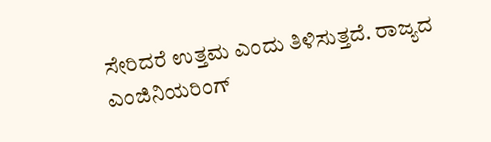ಸೇರಿದರೆ ಉತ್ತಮ ಎಂದು ತಿಳಿಸುತ್ತದೆ. ರಾಜ್ಯದ ಎಂಜಿನಿಯರಿಂಗ್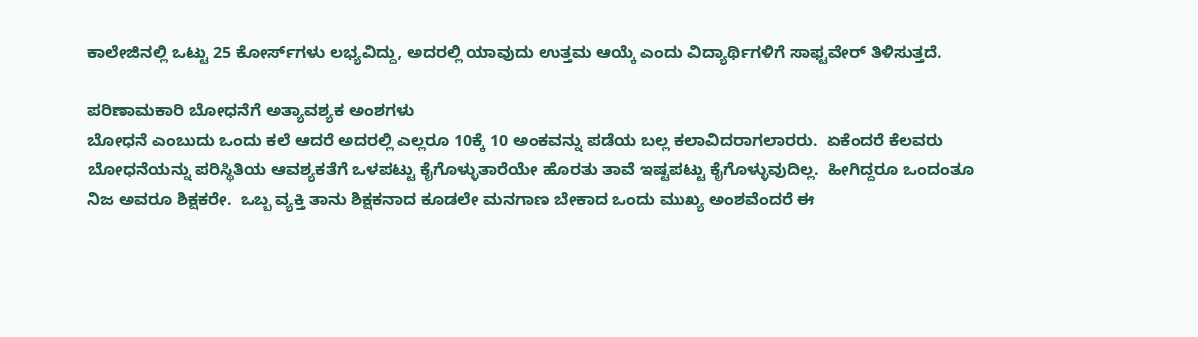ಕಾಲೇಜಿನಲ್ಲಿ ಒಟ್ಟು 25 ಕೋರ್ಸ್‌ಗಳು ಲಭ್ಯವಿದ್ದು, ಅದರಲ್ಲಿ ಯಾವುದು ಉತ್ತಮ ಆಯ್ಕೆ ಎಂದು ವಿದ್ಯಾರ್ಥಿಗಳಿಗೆ ಸಾಫ್ಟವೇರ್ ತಿಳಿಸುತ್ತದೆ.

ಪರಿಣಾಮಕಾರಿ ಬೋಧನೆಗೆ ಅತ್ಯಾವಶ್ಯಕ ಅಂಶಗಳು
ಬೋಧನೆ ಎಂಬುದು ಒಂದು ಕಲೆ ಆದರೆ ಅದರಲ್ಲಿ ಎಲ್ಲರೂ 10ಕ್ಕೆ 10 ಅಂಕವನ್ನು ಪಡೆಯ ಬಲ್ಲ ಕಲಾವಿದರಾಗಲಾರರು.  ಏಕೆಂದರೆ ಕೆಲವರು ಬೋಧನೆಯನ್ನು ಪರಿಸ್ಥಿತಿಯ ಆವಶ್ಯಕತೆಗೆ ಒಳಪಟ್ಟು ಕೈಗೊಳ್ಳುತಾರೆಯೇ ಹೊರತು ತಾವೆ ಇಷ್ಟಪಟ್ಟು ಕೈಗೊಳ್ಳುವುದಿಲ್ಲ.  ಹೀಗಿದ್ದರೂ ಒಂದಂತೂ ನಿಜ ಅವರೂ ಶಿಕ್ಷಕರೇ.  ಒಬ್ಬ ವ್ಯಕ್ತಿ ತಾನು ಶಿಕ್ಷಕನಾದ ಕೂಡಲೇ ಮನಗಾಣ ಬೇಕಾದ ಒಂದು ಮುಖ್ಯ ಅಂಶವೆಂದರೆ ಈ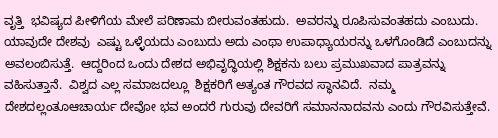ವೃತ್ತಿ  ಭವಿಷ್ಯದ ಪೀಳಿಗೆಯ ಮೇಲೆ ಪರಿಣಾಮ ಬೀರುವಂತಹುದು.  ಅವರನ್ನು ರೂಪಿಸುವಂತಹದು ಎಂಬುದು.  ಯಾವುದೇ ದೇಶವು  ಎಷ್ಟು ಒಳ್ಳೆಯದು ಎಂಬುದು ಅದು ಎಂಥಾ ಉಪಾಧ್ಯಾಯರನ್ನು ಒಳಗೊಂಡಿದೆ ಎಂಬುದನ್ನು ಅವಲಂಬಿಸುತ್ತೆ.  ಆದ್ದರಿಂದ ಒಂದು ದೇಶದ ಅಭಿವೃದ್ಧಿಯಲ್ಲಿ ಶಿಕ್ಷಕನು ಬಲು ಪ್ರಮುಖವಾದ ಪಾತ್ರವನ್ನು ವಹಿಸುತ್ತಾನೆ.  ವಿಶ್ವದ ಎಲ್ಲ ಸಮಾಜದಲ್ಲೂ  ಶಿಕ್ಷಕರಿಗೆ ಅತ್ಯಂತ ಗೌರವದ ಸ್ಥಾನವಿದೆ.  ನಮ್ಮ ದೇಶದಲ್ಲಂತೂಆಚಾರ್ಯ ದೇವೋ ಭವ ಅಂದರೆ ಗುರುವು ದೇವರಿಗೆ ಸಮಾನನಾದವನು ಎಂದು ಗೌರವಿಸುತ್ತೇವೆ.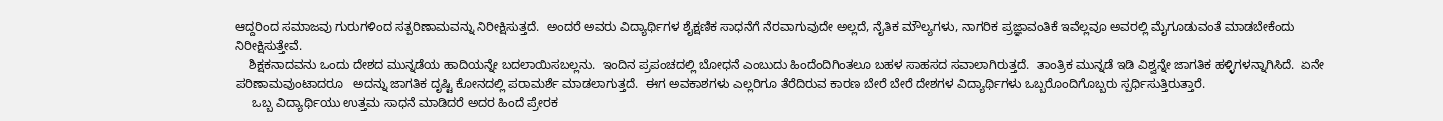ಆದ್ದರಿಂದ ಸಮಾಜವು ಗುರುಗಳಿಂದ ಸತ್ಪರಿಣಾಮವನ್ನು ನಿರೀಕ್ಷಿಸುತ್ತದೆ.  ಅಂದರೆ ಅವರು ವಿದ್ಯಾರ್ಥಿಗಳ ಶೈಕ್ಷಣಿಕ ಸಾಧನೆಗೆ ನೆರವಾಗುವುದೇ ಅಲ್ಲದೆ, ನೈತಿಕ ಮೌಲ್ಯಗಳು, ನಾಗರಿಕ ಪ್ರಜ್ಞಾವಂತಿಕೆ ಇವೆಲ್ಲವೂ ಅವರಲ್ಲಿ ಮೈಗೂಡುವಂತೆ ಮಾಡಬೇಕೆಂದು ನಿರೀಕ್ಷಿಸುತ್ತೇವೆ.
    ಶಿಕ್ಷಕನಾದವನು ಒಂದು ದೇಶದ ಮುನ್ನಡೆಯ ಹಾದಿಯನ್ನೇ ಬದಲಾಯಿಸಬಲ್ಲನು.  ಇಂದಿನ ಪ್ರಪಂಚದಲ್ಲಿ ಬೋಧನೆ ಎಂಬುದು ಹಿಂದೆಂದಿಗಿಂತಲೂ ಬಹಳ ಸಾಹಸದ ಸವಾಲಾಗಿರುತ್ತದೆ.  ತಾಂತ್ರಿಕ ಮುನ್ನಡೆ ಇಡಿ ವಿಶ್ವನ್ನೇ ಜಾಗತಿಕ ಹಳ್ಳಿಗಳನ್ನಾಗಿಸಿದೆ.  ಏನೇ ಪರಿಣಾಮವುಂಟಾದರೂ   ಅದನ್ನು ಜಾಗತಿಕ ದೃಷ್ಟಿ ಕೋನದಲ್ಲಿ ಪರಾಮರ್ಶೆ ಮಾಡಲಾಗುತ್ತದೆ.  ಈಗ ಅವಕಾಶಗಳು ಎಲ್ಲರಿಗೂ ತೆರೆದಿರುವ ಕಾರಣ ಬೇರೆ ಬೇರೆ ದೇಶಗಳ ವಿದ್ಯಾರ್ಥಿಗಳು ಒಬ್ಬರೊಂದಿಗೊಬ್ಬರು ಸ್ಪರ್ಧಿಸುತ್ತಿರುತ್ತಾರೆ.
     ಒಬ್ಬ ವಿದ್ಯಾರ್ಥಿಯು ಉತ್ತಮ ಸಾಧನೆ ಮಾಡಿದರೆ ಅದರ ಹಿಂದೆ ಪ್ರೇರಕ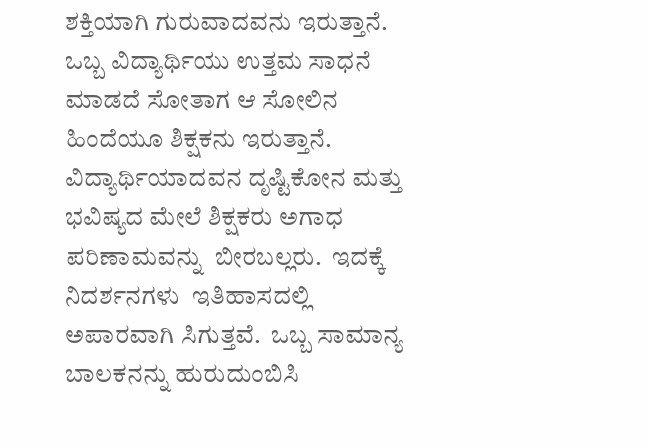ಶಕ್ತಿಯಾಗಿ ಗುರುವಾದವನು ಇರುತ್ತಾನೆ.  ಒಬ್ಬ ವಿದ್ಯಾರ್ಥಿಯು ಉತ್ತಮ ಸಾಧನೆ ಮಾಡದೆ ಸೋತಾಗ ಆ ಸೋಲಿನ ಹಿಂದೆಯೂ ಶಿಕ್ಷಕನು ಇರುತ್ತಾನೆ.  ವಿದ್ಯಾರ್ಥಿಯಾದವನ ದೃಷ್ಟಿಕೋನ ಮತ್ತು ಭವಿಷ್ಯದ ಮೇಲೆ ಶಿಕ್ಷಕರು ಅಗಾಧ ಪರಿಣಾಮವನ್ನು  ಬೀರಬಲ್ಲರು.  ಇದಕ್ಕೆ ನಿದರ್ಶನಗಳು  ಇತಿಹಾಸದಲ್ಲಿ  ಅಪಾರವಾಗಿ ಸಿಗುತ್ತವೆ.  ಒಬ್ಬ ಸಾಮಾನ್ಯ ಬಾಲಕನನ್ನು ಹುರುದುಂಬಿಸಿ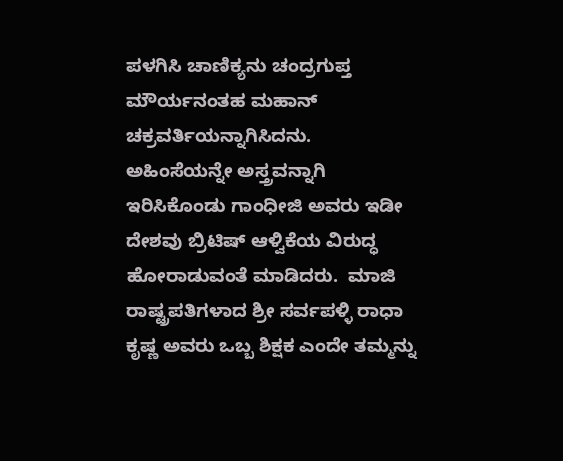ಪಳಗಿಸಿ ಚಾಣಿಕ್ಯನು ಚಂದ್ರಗುಪ್ತ ಮೌರ್ಯನಂತಹ ಮಹಾನ್ ಚಕ್ರವರ್ತಿಯನ್ನಾಗಿಸಿದನು.  ಅಹಿಂಸೆಯನ್ನೇ ಅಸ್ತ್ರವನ್ನಾಗಿ ಇರಿಸಿಕೊಂಡು ಗಾಂಧೀಜಿ ಅವರು ಇಡೀ ದೇಶವು ಬ್ರಿಟಿಷ್ ಆಳ್ವಿಕೆಯ ವಿರುದ್ಧ ಹೋರಾಡುವಂತೆ ಮಾಡಿದರು.  ಮಾಜಿ ರಾಷ್ಟ್ರಪತಿಗಳಾದ ಶ್ರೀ ಸರ್ವಪಳ್ಳಿ ರಾಧಾ ಕೃಷ್ಣ ಅವರು ಒಬ್ಬ ಶಿಕ್ಷಕ ಎಂದೇ ತಮ್ಮನ್ನು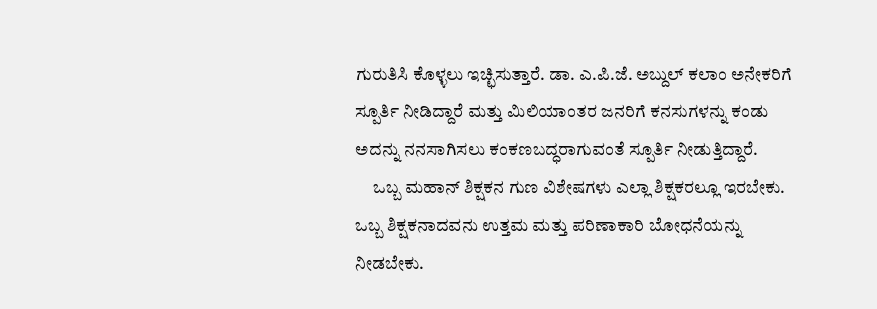ಗುರುತಿಸಿ ಕೊಳ್ಳಲು ಇಚ್ಛಿಸುತ್ತಾರೆ. ಡಾ. ಎ.ಪಿ.ಜೆ. ಅಬ್ದುಲ್ ಕಲಾಂ ಅನೇಕರಿಗೆ ಸ್ಪೂರ್ತಿ ನೀಡಿದ್ದಾರೆ ಮತ್ತು ಮಿಲಿಯಾಂತರ ಜನರಿಗೆ ಕನಸುಗಳನ್ನು ಕಂಡು ಅದನ್ನು ನನಸಾಗಿಸಲು ಕಂಕಣಬದ್ಧರಾಗುವಂತೆ ಸ್ಪೂರ್ತಿ ನೀಡುತ್ತಿದ್ದಾರೆ.
     ಒಬ್ಬ ಮಹಾನ್ ಶಿಕ್ಷಕನ ಗುಣ ವಿಶೇಷಗಳು ಎಲ್ಲಾ ಶಿಕ್ಷಕರಲ್ಲೂ ಇರಬೇಕು.  ಒಬ್ಬ ಶಿಕ್ಷಕನಾದವನು ಉತ್ತಮ ಮತ್ತು ಪರಿಣಾಕಾರಿ ಬೋಧನೆಯನ್ನು ನೀಡಬೇಕು.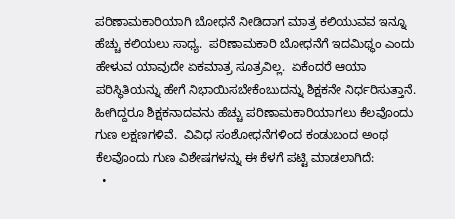ಪರಿಣಾಮಕಾರಿಯಾಗಿ ಬೋಧನೆ ನೀಡಿದಾಗ ಮಾತ್ರ ಕಲಿಯುವವ ಇನ್ನೂ ಹೆಚ್ಚು ಕಲಿಯಲು ಸಾಧ್ಯ.  ಪರಿಣಾಮಕಾರಿ ಬೋಧನೆಗೆ ಇದಮಿಥ್ಥಂ ಎಂದು ಹೇಳುವ ಯಾವುದೇ ಏಕಮಾತ್ರ ಸೂತ್ರವಿಲ್ಲ.  ಏಕೆಂದರೆ ಆಯಾ ಪರಿಸ್ಥಿತಿಯನ್ನು ಹೇಗೆ ನಿಭಾಯಿಸಬೇಕೆಂಬುದನ್ನು ಶಿಕ್ಷಕನೇ ನಿರ್ಧರಿಸುತ್ತಾನೆ.  ಹೀಗಿದ್ದರೂ ಶಿಕ್ಷಕನಾದವನು ಹೆಚ್ಚು ಪರಿಣಾಮಕಾರಿಯಾಗಲು ಕೆಲವೊಂದು ಗುಣ ಲಕ್ಷಣಗಳಿವೆ.  ವಿವಿಧ ಸಂಶೋಧನೆಗಳಿಂದ ಕಂಡುಬಂದ ಅಂಥ ಕೆಲವೊಂದು ಗುಣ ವಿಶೇಷಗಳನ್ನು ಈ ಕೆಳಗೆ ಪಟ್ಟಿ ಮಾಡಲಾಗಿದೆ:
  •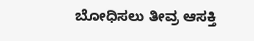ಬೋಧಿಸಲು ತೀವ್ರ ಆಸಕ್ತಿ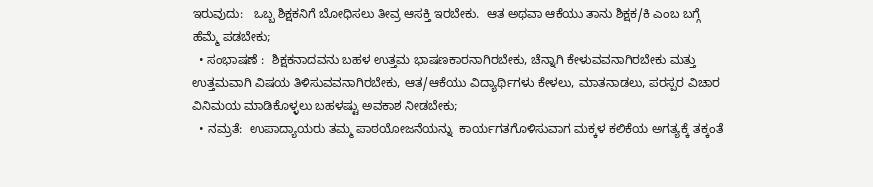ಇರುವುದು:   ಒಬ್ಬ ಶಿಕ್ಷಕನಿಗೆ ಬೋಧಿಸಲು ತೀವ್ರ ಆಸಕ್ತಿ ಇರಬೇಕು.  ಆತ ಅಥವಾ ಆಕೆಯು ತಾನು ಶಿಕ್ಷಕ/ಕಿ ಎಂಬ ಬಗ್ಗೆ ಹೆಮ್ಮೆ ಪಡಬೇಕು;
  • ಸಂಭಾಷಣೆ :  ಶಿಕ್ಷಕನಾದವನು ಬಹಳ ಉತ್ತಮ ಭಾಷಣಕಾರನಾಗಿರಬೇಕು, ಚೆನ್ನಾಗಿ ಕೇಳುವವನಾಗಿರಬೇಕು ಮತ್ತು ಉತ್ತಮವಾಗಿ ವಿಷಯ ತಿಳಿಸುವವನಾಗಿರಬೇಕು, ಆತ/ಆಕೆಯು ವಿದ್ಯಾರ್ಥಿಗಳು ಕೇಳಲು, ಮಾತನಾಡಲು, ಪರಸ್ಪರ ವಿಚಾರ ವಿನಿಮಯ ಮಾಡಿಕೊಳ್ಳಲು ಬಹಳಷ್ಟು ಅವಕಾಶ ನೀಡಬೇಕು;
  • ನಮ್ರತೆ:  ಉಪಾದ್ಯಾಯರು ತಮ್ಮ ಪಾಠಯೋಜನೆಯನ್ನು  ಕಾರ್ಯಗತಗೊಳಿಸುವಾಗ ಮಕ್ಕಳ ಕಲಿಕೆಯ ಅಗತ್ಯಕ್ಕೆ ತಕ್ಕಂತೆ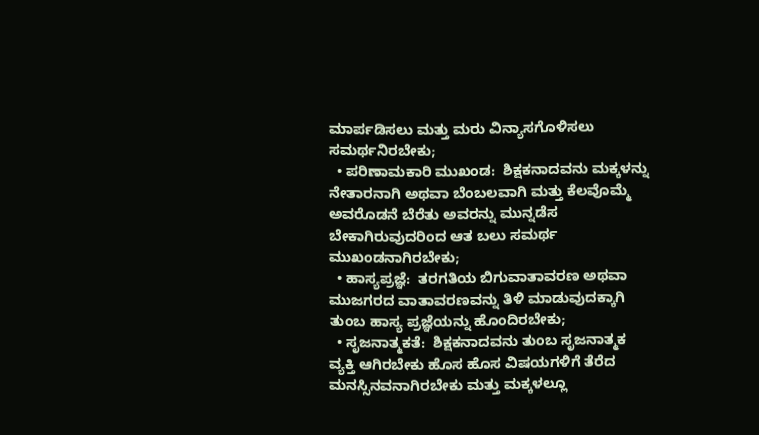ಮಾರ್ಪಡಿಸಲು ಮತ್ತು ಮರು ವಿನ್ಯಾಸಗೊಳಿಸಲು ಸಮರ್ಥನಿರಬೇಕು;
  • ಪರಿಣಾಮಕಾರಿ ಮುಖಂಡ:  ಶಿಕ್ಷಕನಾದವನು ಮಕ್ಕಳನ್ನು ನೇತಾರನಾಗಿ ಅಥವಾ ಬೆಂಬಲವಾಗಿ ಮತ್ತು ಕೆಲವೊಮ್ಮೆ ಅವರೊಡನೆ ಬೆರೆತು ಅವರನ್ನು ಮುನ್ನಡೆಸ ಬೇಕಾಗಿರುವುದರಿಂದ ಆತ ಬಲು ಸಮರ್ಥ ಮುಖಂಡನಾಗಿರಬೇಕು;
  • ಹಾಸ್ಯಪ್ರಜ್ಞೆ:  ತರಗತಿಯ ಬಿಗುವಾತಾವರಣ ಅಥವಾ ಮುಜಗರದ ವಾತಾವರಣವನ್ನು ತಿಳಿ ಮಾಡುವುದಕ್ಕಾಗಿ ತುಂಬ ಹಾಸ್ಯ ಪ್ರಜ್ಞೆಯನ್ನು ಹೊಂದಿರಬೇಕು;
  • ಸೃಜನಾತ್ಮಕತೆ:  ಶಿಕ್ಷಕನಾದವನು ತುಂಬ ಸೃಜನಾತ್ಮಕ ವ್ಯಕ್ತಿ ಆಗಿರಬೇಕು ಹೊಸ ಹೊಸ ವಿಷಯಗಳಿಗೆ ತೆರೆದ ಮನಸ್ಸಿನವನಾಗಿರಬೇಕು ಮತ್ತು ಮಕ್ಕಳಲ್ಲೂ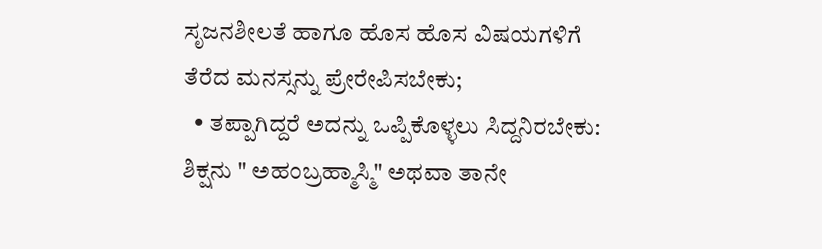ಸೃಜನಶೀಲತೆ ಹಾಗೂ ಹೊಸ ಹೊಸ ವಿಷಯಗಳಿಗೆ ತೆರೆದ ಮನಸ್ಸನ್ನು ಪ್ರೇರೇಪಿಸಬೇಕು;
  • ತಪ್ಪಾಗಿದ್ದರೆ ಅದನ್ನು ಒಪ್ಪಿಕೊಳ್ಳಲು ಸಿದ್ದನಿರಬೇಕು:  ಶಿಕ್ಷನು " ಅಹಂಬ್ರಹ್ಮಾಸ್ಮಿ" ಅಥವಾ ತಾನೇ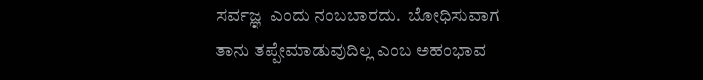ಸರ್ವಜ್ಞ  ಎಂದು ನಂಬಬಾರದು.  ಬೋಧಿಸುವಾಗ ತಾನು ತಪ್ಪೇಮಾಡುವುದಿಲ್ಲ ಎಂಬ ಅಹಂಭಾವ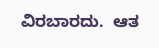ವಿರಬಾರದು.  ಆತ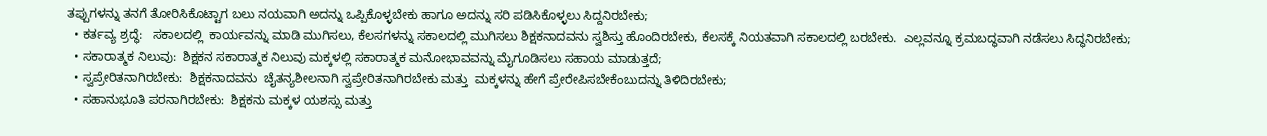ತಪ್ಪುಗಳನ್ನು ತನಗೆ ತೋರಿಸಿಕೊಟ್ಟಾಗ ಬಲು ನಯವಾಗಿ ಅದನ್ನು ಒಪ್ಪಿಕೊಳ್ಳಬೇಕು ಹಾಗೂ ಅದನ್ನು ಸರಿ ಪಡಿಸಿಕೊಳ್ಳಲು ಸಿದ್ದನಿರಬೇಕು;
  • ಕರ್ತವ್ಯ ಶ್ರದ್ಧೆ:   ಸಕಾಲದಲ್ಲಿ  ಕಾರ್ಯವನ್ನು ಮಾಡಿ ಮುಗಿಸಲು, ಕೆಲಸಗಳನ್ನು ಸಕಾಲದಲ್ಲಿ ಮುಗಿಸಲು ಶಿಕ್ಷಕನಾದವನು ಸ್ವಶಿಸ್ತು ಹೊಂದಿರಬೇಕು, ಕೆಲಸಕ್ಕೆ ನಿಯತವಾಗಿ ಸಕಾಲದಲ್ಲಿ ಬರಬೇಕು.  ಎಲ್ಲವನ್ನೂ ಕ್ರಮಬದ್ಧವಾಗಿ ನಡೆಸಲು ಸಿದ್ಧನಿರಬೇಕು;
  • ಸಕಾರಾತ್ಮಕ ನಿಲುವು:  ಶಿಕ್ಷಕನ ಸಕಾರಾತ್ಮಕ ನಿಲುವು ಮಕ್ಕಳಲ್ಲಿ ಸಕಾರಾತ್ಮಕ ಮನೋಭಾವವನ್ನು ಮೈಗೂಡಿಸಲು ಸಹಾಯ ಮಾಡುತ್ತದೆ;
  • ಸ್ವಪ್ರೇರಿತನಾಗಿರಬೇಕು:  ಶಿಕ್ಷಕನಾದವನು  ಚೈತನ್ಯಶೀಲನಾಗಿ ಸ್ವಪ್ರೇರಿತನಾಗಿರಬೇಕು ಮತ್ತು  ಮಕ್ಕಳನ್ನು ಹೇಗೆ ಪ್ರೇರೇಪಿಸಬೇಕೆಂಬುದನ್ನು ತಿಳಿದಿರಬೇಕು;
  • ಸಹಾನುಭೂತಿ ಪರನಾಗಿರಬೇಕು:  ಶಿಕ್ಷಕನು ಮಕ್ಕಳ ಯಶಸ್ಸು ಮತ್ತು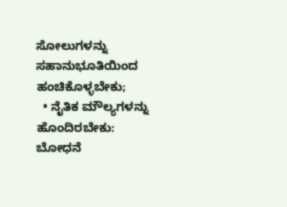ಸೋಲುಗಳನ್ನು ಸಹಾನುಭೂತಿಯಿಂದ ಹಂಚಿಕೊಳ್ಳಬೇಕು;
  • ನೈತಿಕ ಮೌಲ್ಯಗಳನ್ನು ಹೊಂದಿರಬೇಕು:  ಬೋಧನೆ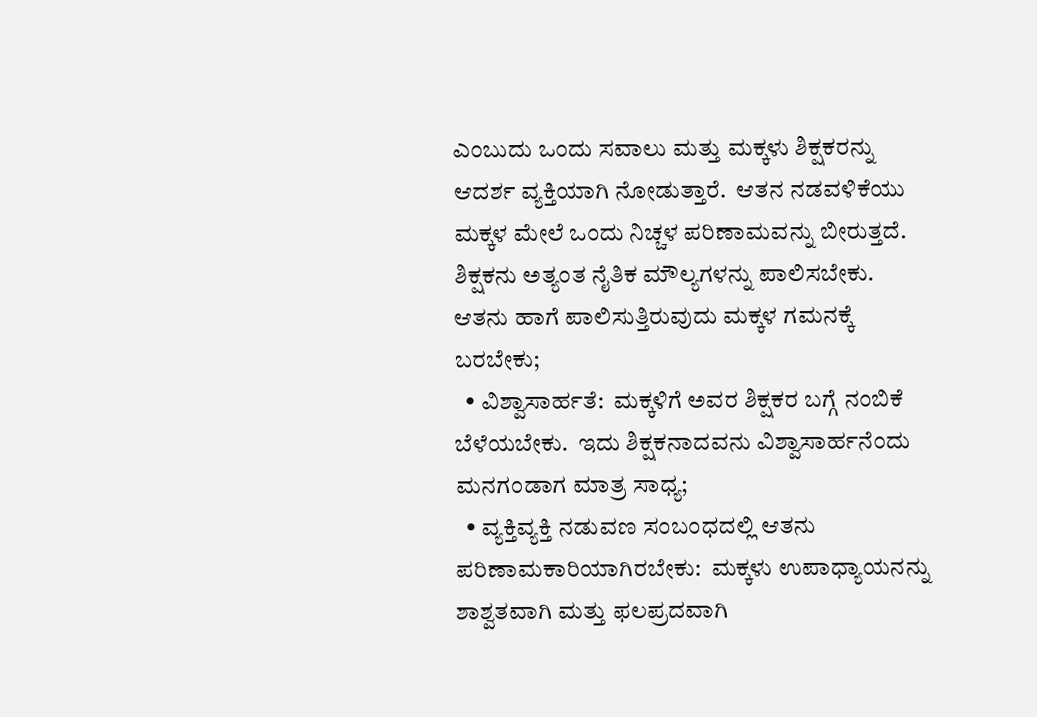ಎಂಬುದು ಒಂದು ಸವಾಲು ಮತ್ತು ಮಕ್ಕಳು ಶಿಕ್ಷಕರನ್ನು ಆದರ್ಶ ವ್ಯಕ್ತಿಯಾಗಿ ನೋಡುತ್ತಾರೆ.  ಆತನ ನಡವಳಿಕೆಯು ಮಕ್ಕಳ ಮೇಲೆ ಒಂದು ನಿಚ್ಚಳ ಪರಿಣಾಮವನ್ನು ಬೀರುತ್ತದೆ.  ಶಿಕ್ಷಕನು ಅತ್ಯಂತ ನೈತಿಕ ಮೌಲ್ಯಗಳನ್ನು ಪಾಲಿಸಬೇಕು.  ಆತನು ಹಾಗೆ ಪಾಲಿಸುತ್ತಿರುವುದು ಮಕ್ಕಳ ಗಮನಕ್ಕೆ ಬರಬೇಕು;
  • ವಿಶ್ವಾಸಾರ್ಹತೆ:  ಮಕ್ಕಳಿಗೆ ಅವರ ಶಿಕ್ಷಕರ ಬಗ್ಗೆ ನಂಬಿಕೆ ಬೆಳೆಯಬೇಕು.  ಇದು ಶಿಕ್ಷಕನಾದವನು ವಿಶ್ವಾಸಾರ್ಹನೆಂದು ಮನಗಂಡಾಗ ಮಾತ್ರ ಸಾಧ್ಯ;
  • ವ್ಯಕ್ತಿವ್ಯಕ್ತಿ ನಡುವಣ ಸಂಬಂಧದಲ್ಲಿ ಆತನು ಪರಿಣಾಮಕಾರಿಯಾಗಿರಬೇಕು:  ಮಕ್ಕಳು ಉಪಾಧ್ಯಾಯನನ್ನು ಶಾಶ್ವತವಾಗಿ ಮತ್ತು ಫಲಪ್ರದವಾಗಿ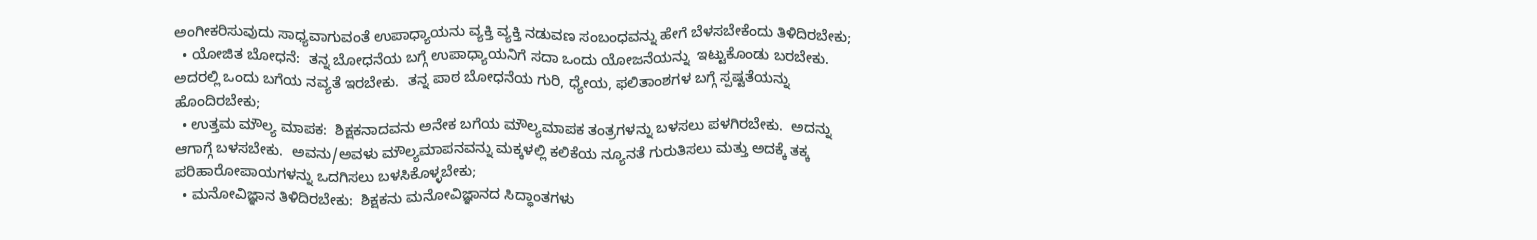ಅಂಗೀಕರಿಸುವುದು ಸಾಧ್ಯವಾಗುವಂತೆ ಉಪಾಧ್ಯಾಯನು ವ್ಯಕ್ತಿ ವ್ಯಕ್ತಿ ನಡುವಣ ಸಂಬಂಧವನ್ನು ಹೇಗೆ ಬೆಳಸಬೇಕೆಂದು ತಿಳಿದಿರಬೇಕು;
  • ಯೋಜಿತ ಬೋಧನೆ:  ತನ್ನ ಬೋಧನೆಯ ಬಗ್ಗೆ ಉಪಾಧ್ಯಾಯನಿಗೆ ಸದಾ ಒಂದು ಯೋಜನೆಯನ್ನು  ಇಟ್ಟುಕೊಂಡು ಬರಬೇಕು.  ಅದರಲ್ಲಿ ಒಂದು ಬಗೆಯ ನವ್ಯತೆ ಇರಬೇಕು.  ತನ್ನ ಪಾಠ ಬೋಧನೆಯ ಗುರಿ, ಧ್ಯೇಯ, ಫಲಿತಾಂಶಗಳ ಬಗ್ಗೆ ಸ್ಪಷ್ಟತೆಯನ್ನು ಹೊಂದಿರಬೇಕು;
  • ಉತ್ತಮ ಮೌಲ್ಯ ಮಾಪಕ:  ಶಿಕ್ಷಕನಾದವನು ಅನೇಕ ಬಗೆಯ ಮೌಲ್ಯಮಾಪಕ ತಂತ್ರಗಳನ್ನು ಬಳಸಲು ಪಳಗಿರಬೇಕು.  ಅದನ್ನು ಆಗಾಗ್ಗೆ ಬಳಸಬೇಕು.  ಅವನು/ಅವಳು ಮೌಲ್ಯಮಾಪನವನ್ನು ಮಕ್ಕಳಲ್ಲಿ ಕಲಿಕೆಯ ನ್ಯೂನತೆ ಗುರುತಿಸಲು ಮತ್ತು ಅದಕ್ಕೆ ತಕ್ಕ ಪರಿಹಾರೋಪಾಯಗಳನ್ನು ಒದಗಿಸಲು ಬಳಸಿಕೊಳ್ಳಬೇಕು;
  • ಮನೋವಿಜ್ಞಾನ ತಿಳಿದಿರಬೇಕು:  ಶಿಕ್ಷಕನು ಮನೋವಿಜ್ಞಾನದ ಸಿದ್ಧಾಂತಗಳು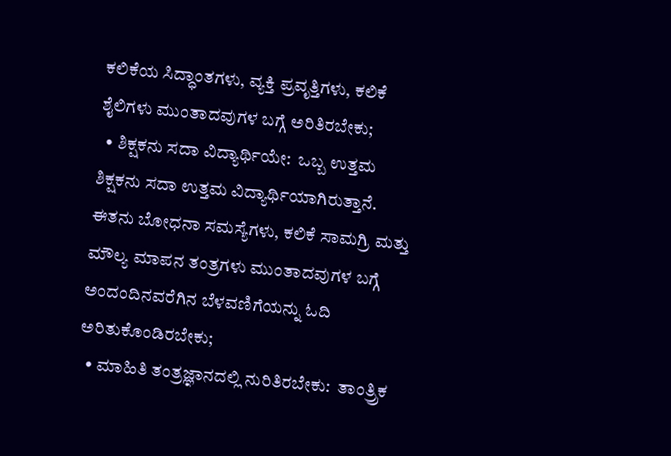ಕಲಿಕೆಯ ಸಿದ್ಧಾಂತಗಳು, ವ್ಯಕ್ತಿ ಪ್ರವೃತ್ತಿಗಳು, ಕಲಿಕೆ ಶೈಲಿಗಳು ಮುಂತಾದವುಗಳ ಬಗ್ಗೆ ಅರಿತಿರಬೇಕು;
  • ಶಿಕ್ಷಕನು ಸದಾ ವಿದ್ಯಾರ್ಥಿಯೇ:  ಒಬ್ಬ ಉತ್ತಮ ಶಿಕ್ಷಕನು ಸದಾ ಉತ್ತಮ ವಿದ್ಯಾರ್ಥಿಯಾಗಿರುತ್ತಾನೆ.  ಈತನು ಬೋಧನಾ ಸಮಸ್ಯೆಗಳು, ಕಲಿಕೆ ಸಾಮಗ್ರಿ ಮತ್ತು ಮೌಲ್ಯ ಮಾಪನ ತಂತ್ರಗಳು ಮುಂತಾದವುಗಳ ಬಗ್ಗೆ ಅಂದಂದಿನವರೆಗಿನ ಬೆಳವಣಿಗೆಯನ್ನು ಓದಿ ಅರಿತುಕೊಂಡಿರಬೇಕು;
  • ಮಾಹಿತಿ ತಂತ್ರಜ್ಞಾನದಲ್ಲಿ ನುರಿತಿರಬೇಕು:  ತಾಂತ್ರ್ರಿಕ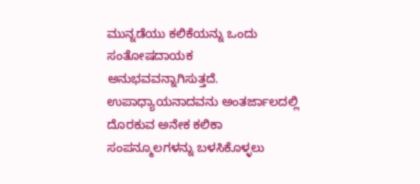ಮುನ್ನಡೆಯು ಕಲಿಕೆಯನ್ನು ಒಂದು ಸಂತೋಷದಾಯಕ ಅನುಭವವನ್ನಾಗಿಸುತ್ತದೆ.  ಉಪಾಧ್ಯಾಯನಾದವನು ಅಂತರ್ಜಾಲದಲ್ಲಿ ದೊರಕುವ ಅನೇಕ ಕಲಿಕಾ ಸಂಪನ್ಮೂಲಗಳನ್ನು ಬಳಸಿಕೊಳ್ಳಲು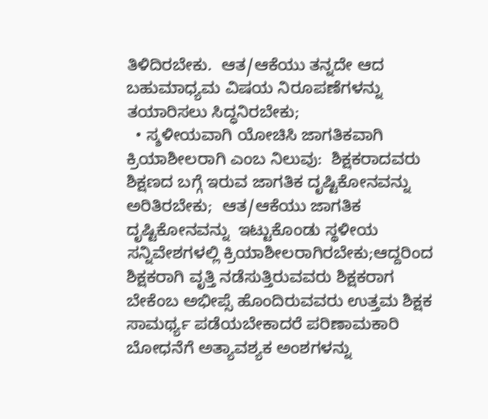ತಿಳಿದಿರಬೇಕು.  ಆತ/ಆಕೆಯು ತನ್ನದೇ ಆದ ಬಹುಮಾಧ್ಯಮ ವಿಷಯ ನಿರೂಪಣೆಗಳನ್ನು ತಯಾರಿಸಲು ಸಿದ್ಧನಿರಬೇಕು;
  • ಸ್ಶಳೀಯವಾಗಿ ಯೋಚಿಸಿ ಜಾಗತಿಕವಾಗಿ ಕ್ರಿಯಾಶೀಲರಾಗಿ ಎಂಬ ನಿಲುವು:  ಶಿಕ್ಷಕರಾದವರು ಶಿಕ್ಷಣದ ಬಗ್ಗೆ ಇರುವ ಜಾಗತಿಕ ದೃಷ್ಟಿಕೋನವನ್ನು ಅರಿತಿರಬೇಕು;  ಆತ/ಆಕೆಯು ಜಾಗತಿಕ ದೃಷ್ಟಿಕೋನವನ್ನು  ಇಟ್ಟುಕೊಂಡು ಸ್ಥಳೀಯ ಸನ್ನಿವೇಶಗಳಲ್ಲಿ ಕ್ರಿಯಾಶೀಲರಾಗಿರಬೇಕು;ಆದ್ದರಿಂದ ಶಿಕ್ಷಕರಾಗಿ ವೃತ್ತಿ ನಡೆಸುತ್ತಿರುವವರು ಶಿಕ್ಷಕರಾಗ ಬೇಕೆಂಬ ಅಭೀಪ್ಸೆ ಹೊಂದಿರುವವರು ಉತ್ತಮ ಶಿಕ್ಷಕ ಸಾಮರ್ಥ್ಯ ಪಡೆಯಬೇಕಾದರೆ ಪರಿಣಾಮಕಾರಿ ಬೋಧನೆಗೆ ಅತ್ಯಾವಶ್ಯಕ ಅಂಶಗಳನ್ನು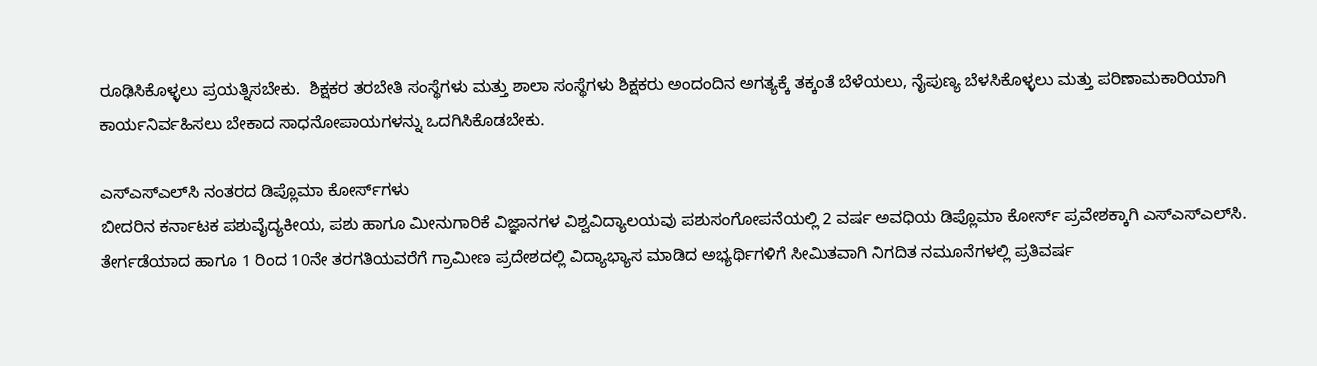ರೂಢಿಸಿಕೊಳ್ಳಲು ಪ್ರಯತ್ನಿಸಬೇಕು.  ಶಿಕ್ಷಕರ ತರಬೇತಿ ಸಂಸ್ಥೆಗಳು ಮತ್ತು ಶಾಲಾ ಸಂಸ್ಥೆಗಳು ಶಿಕ್ಷಕರು ಅಂದಂದಿನ ಅಗತ್ಯಕ್ಕೆ ತಕ್ಕಂತೆ ಬೆಳೆಯಲು, ನೈಪುಣ್ಯ ಬೆಳಸಿಕೊಳ್ಳಲು ಮತ್ತು ಪರಿಣಾಮಕಾರಿಯಾಗಿ ಕಾರ್ಯನಿರ್ವಹಿಸಲು ಬೇಕಾದ ಸಾಧನೋಪಾಯಗಳನ್ನು ಒದಗಿಸಿಕೊಡಬೇಕು.

ಎಸ್‌ಎಸ್‌ಎಲ್‌ಸಿ ನಂತರದ ಡಿಪ್ಲೊಮಾ ಕೋರ್ಸ್‌ಗಳು
ಬೀದರಿನ ಕರ್ನಾಟಕ ಪಶುವೈದ್ಯಕೀಯ, ಪಶು ಹಾಗೂ ಮೀನುಗಾರಿಕೆ ವಿಜ್ಞಾನಗಳ ವಿಶ್ವವಿದ್ಯಾಲಯವು ಪಶುಸಂಗೋಪನೆಯಲ್ಲಿ 2 ವರ್ಷ ಅವಧಿಯ ಡಿಪ್ಲೊಮಾ ಕೋರ್ಸ್ ಪ್ರವೇಶಕ್ಕಾಗಿ ಎಸ್‌ಎಸ್‌ಎಲ್‌ಸಿ. ತೇರ್ಗಡೆಯಾದ ಹಾಗೂ 1 ರಿಂದ 10ನೇ ತರಗತಿಯವರೆಗೆ ಗ್ರಾಮೀಣ ಪ್ರದೇಶದಲ್ಲಿ ವಿದ್ಯಾಭ್ಯಾಸ ಮಾಡಿದ ಅಭ್ಯರ್ಥಿಗಳಿಗೆ ಸೀಮಿತವಾಗಿ ನಿಗದಿತ ನಮೂನೆಗಳಲ್ಲಿ ಪ್ರತಿವರ್ಷ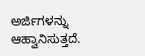ಅರ್ಜಿಗಳನ್ನು ಆಹ್ವಾನಿಸುತ್ತದೆ.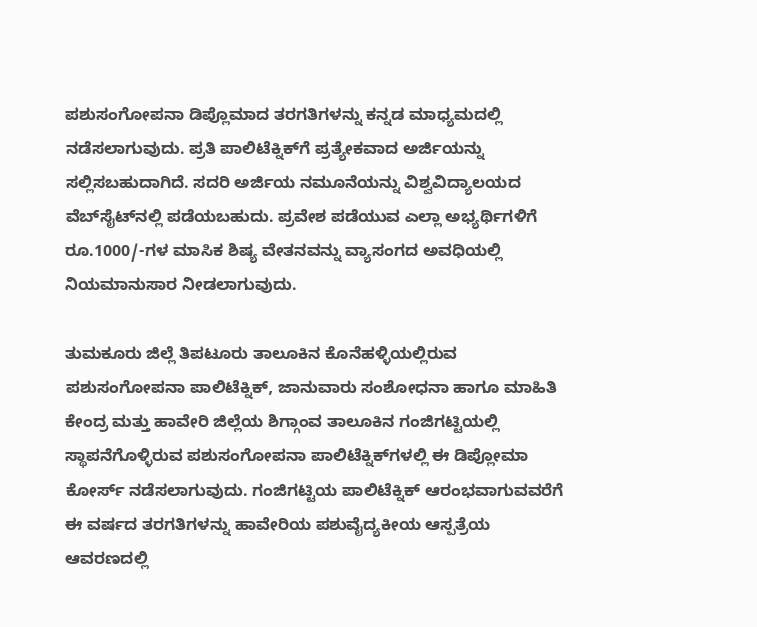ಪಶುಸಂಗೋಪನಾ ಡಿಪ್ಲೊಮಾದ ತರಗತಿಗಳನ್ನು ಕನ್ನಡ ಮಾಧ್ಯಮದಲ್ಲಿ ನಡೆಸಲಾಗುವುದು. ಪ್ರತಿ ಪಾಲಿಟೆಕ್ನಿಕ್‌ಗೆ ಪ್ರತ್ಯೇಕವಾದ ಅರ್ಜಿಯನ್ನು ಸಲ್ಲಿಸಬಹುದಾಗಿದೆ. ಸದರಿ ಅರ್ಜಿಯ ನಮೂನೆಯನ್ನು ವಿಶ್ವವಿದ್ಯಾಲಯದ ವೆಬ್‌ಸೈಟ್‌ನಲ್ಲಿ ಪಡೆಯಬಹುದು. ಪ್ರವೇಶ ಪಡೆಯುವ ಎಲ್ಲಾ ಅಭ್ಯರ್ಥಿಗಳಿಗೆ ರೂ.1000/-ಗಳ ಮಾಸಿಕ ಶಿಷ್ಯ ವೇತನವನ್ನು ವ್ಯಾಸಂಗದ ಅವಧಿಯಲ್ಲಿ ನಿಯಮಾನುಸಾರ ನೀಡಲಾಗುವುದು.

ತುಮಕೂರು ಜಿಲ್ಲೆ ತಿಪಟೂರು ತಾಲೂಕಿನ ಕೊನೆಹಳ್ಳಿಯಲ್ಲಿರುವ ಪಶುಸಂಗೋಪನಾ ಪಾಲಿಟೆಕ್ನಿಕ್, ಜಾನುವಾರು ಸಂಶೋಧನಾ ಹಾಗೂ ಮಾಹಿತಿ ಕೇಂದ್ರ ಮತ್ತು ಹಾವೇರಿ ಜಿಲ್ಲೆಯ ಶಿಗ್ಗಾಂವ ತಾಲೂಕಿನ ಗಂಜಿಗಟ್ಟಿಯಲ್ಲಿ ಸ್ಥಾಪನೆಗೊಳ್ಳಿರುವ ಪಶುಸಂಗೋಪನಾ ಪಾಲಿಟೆಕ್ನಿಕ್‌ಗಳಲ್ಲಿ ಈ ಡಿಪ್ಲೋಮಾ ಕೋರ್ಸ್ ನಡೆಸಲಾಗುವುದು. ಗಂಜಿಗಟ್ಟಿಯ ಪಾಲಿಟೆಕ್ನಿಕ್ ಆರಂಭವಾಗುವವರೆಗೆ ಈ ವರ್ಷದ ತರಗತಿಗಳನ್ನು ಹಾವೇರಿಯ ಪಶುವೈದ್ಯಕೀಯ ಆಸ್ಪತ್ರೆಯ ಆವರಣದಲ್ಲಿ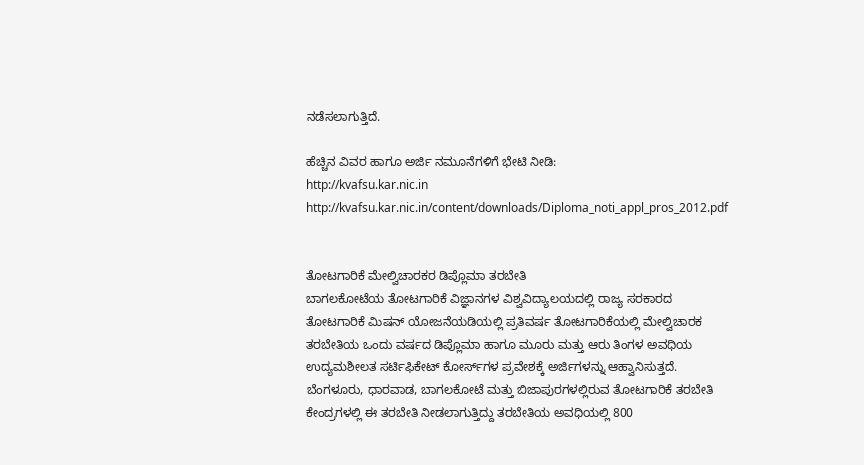ನಡೆಸಲಾಗುತ್ತಿದೆ.

ಹೆಚ್ಚಿನ ವಿವರ ಹಾಗೂ ಅರ್ಜಿ ನಮೂನೆಗಳಿಗೆ ಭೇಟಿ ನೀಡಿ:
http://kvafsu.kar.nic.in
http://kvafsu.kar.nic.in/content/downloads/Diploma_noti_appl_pros_2012.pdf


ತೋಟಗಾರಿಕೆ ಮೇಲ್ವಿಚಾರಕರ ಡಿಪ್ಲೊಮಾ ತರಬೇತಿ
ಬಾಗಲಕೋಟೆಯ ತೋಟಗಾರಿಕೆ ವಿಜ್ಞಾನಗಳ ವಿಶ್ವವಿದ್ಯಾಲಯದಲ್ಲಿ ರಾಜ್ಯ ಸರಕಾರದ ತೋಟಗಾರಿಕೆ ಮಿಷನ್ ಯೋಜನೆಯಡಿಯಲ್ಲಿ ಪ್ರತಿವರ್ಷ ತೋಟಗಾರಿಕೆಯಲ್ಲಿ ಮೇಲ್ವಿಚಾರಕ ತರಬೇತಿಯ ಒಂದು ವರ್ಷದ ಡಿಪ್ಲೊಮಾ ಹಾಗೂ ಮೂರು ಮತ್ತು ಆರು ತಿಂಗಳ ಅವಧಿಯ ಉದ್ಯಮಶೀಲತ ಸರ್ಟಿಫಿಕೇಟ್ ಕೋರ್ಸ್‌ಗಳ ಪ್ರವೇಶಕ್ಕೆ ಅರ್ಜಿಗಳನ್ನು ಆಹ್ವಾನಿಸುತ್ತದೆ.
ಬೆಂಗಳೂರು, ಧಾರವಾಡ, ಬಾಗಲಕೋಟೆ ಮತ್ತು ಬಿಜಾಪುರಗಳಲ್ಲಿರುವ ತೋಟಗಾರಿಕೆ ತರಬೇತಿ ಕೇಂದ್ರಗಳಲ್ಲಿ ಈ ತರಬೇತಿ ನೀಡಲಾಗುತ್ತಿದ್ದು ತರಬೇತಿಯ ಅವಧಿಯಲ್ಲಿ 800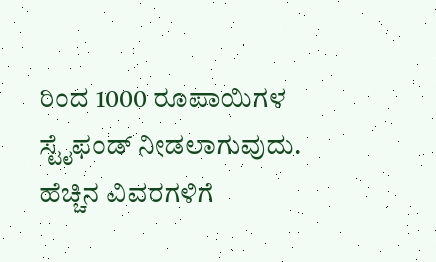ರಿಂದ 1000 ರೂಪಾಯಿಗಳ ಸ್ಟೈಫಂಡ್ ನೀಡಲಾಗುವುದು.
ಹೆಚ್ಚಿನ ವಿವರಗಳಿಗೆ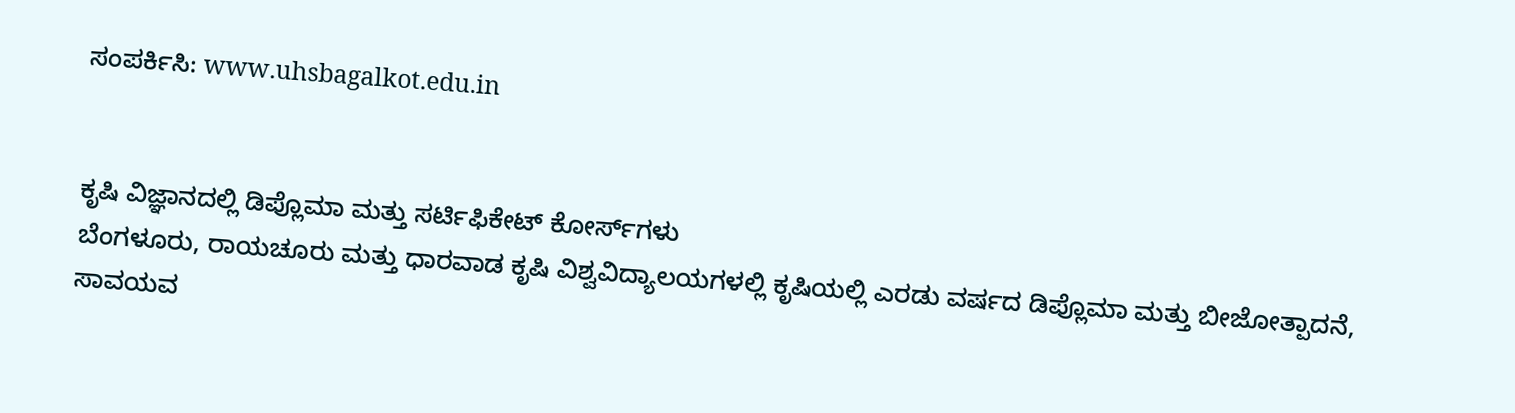ಸಂಪರ್ಕಿಸಿ: www.uhsbagalkot.edu.in


ಕೃಷಿ ವಿಜ್ಞಾನದಲ್ಲಿ ಡಿಪ್ಲೊಮಾ ಮತ್ತು ಸರ್ಟಿಫಿಕೇಟ್ ಕೋರ್ಸ್‌ಗಳು
ಬೆಂಗಳೂರು, ರಾಯಚೂರು ಮತ್ತು ಧಾರವಾಡ ಕೃಷಿ ವಿಶ್ವವಿದ್ಯಾಲಯಗಳಲ್ಲಿ ಕೃಷಿಯಲ್ಲಿ ಎರಡು ವರ್ಷದ ಡಿಪ್ಲೊಮಾ ಮತ್ತು ಬೀಜೋತ್ಪಾದನೆ, ಸಾವಯವ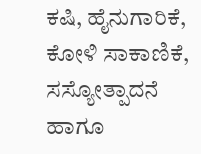ಕಷಿ, ಹೈನುಗಾರಿಕೆ, ಕೋಳಿ ಸಾಕಾಣಿಕೆ, ಸಸ್ಯೋತ್ಪಾದನೆ ಹಾಗೂ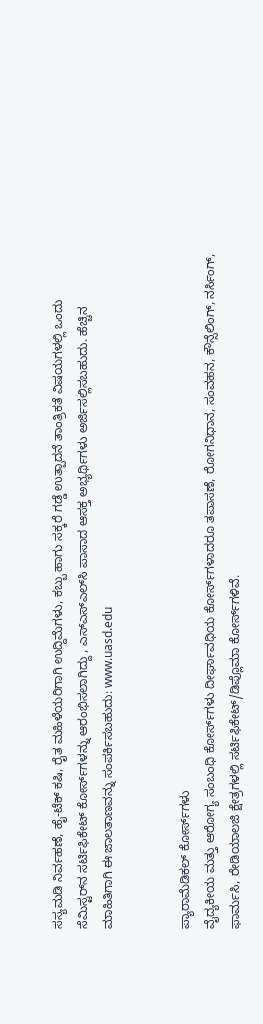ಸಸ್ಯಮಡಿ ನಿರ್ವಹಣೆ, ಹೈ-ಟೆಕ್ ಕಷಿ, ರೈತ ಮಹಿಳೆಯರಿಗಾಗಿ ಉದ್ದಿಮೆಗಳು, ಕಬ್ಬು ಹಾಗು ಸಕ್ಕರೆ ಗಡ್ಡೆ ಉತ್ಪಾದನೆ ತಾಂತ್ರಿಕತೆ ವಿಷಯಗಳಲ್ಲಿ ಒಂದು ಸೆಮಿಸ್ಟರ್‌ನ ಸರ್ಟಿಫಿಕೇಟ್ ಕೋರ್ಸ್‌ಗಳನ್ನು ಆರಂಭಿಸಲಾಗಿದ್ದು , ಎಸ್‌ಎಸ್‌ಎಲ್‌ಸಿ ಪಾಸಾದ ಆಸಕ್ತ ಅಭ್ಯರ್ಥಿಗಳು ಅರ್ಜಿಸಲ್ಲಿಸಬಹುದು. ಹೆಚ್ಚಿನ ಮಾಹಿತಿಗಾಗಿ ಈ ಜಾಲತಾಣವನ್ನು ಸಂಪರ್ಕಿಸಬಹುದು: www.uasd.edu


ಪ್ಯಾರಾಮೆಡಿಕಲ್ ಕೋರ್ಸ್‌ಗಳು
ವೈದ್ಯಕೀಯ ಮತ್ತು ಆರೋಗ್ಯ ಸಂಬಂಧಿ ಕೋರ್ಸ್‌ಗಳು ದೀರ್ಘಾವಧಿಯ ಕೋರ್ಸ್‌ಗಳಾದರೂ ತಪಾಸಣೆ, ರೋಗನಿಧಾನ, ಸಂವಹನ, ಕೌನ್ಸೆಲಿಂಗ್, ನರ್ಸಿಂಗ್, ಫಾರ್ಮಸಿ, ರೇಡಿಯಾಲಜಿ ಕ್ಷೇತ್ರಗಳಲ್ಲಿ ಸರ್ಟಿಫಿಕೇಟ್/ಡಿಪ್ಲೊಮಾ ಕೋರ್ಸ್‌ಗಳಿವೆ.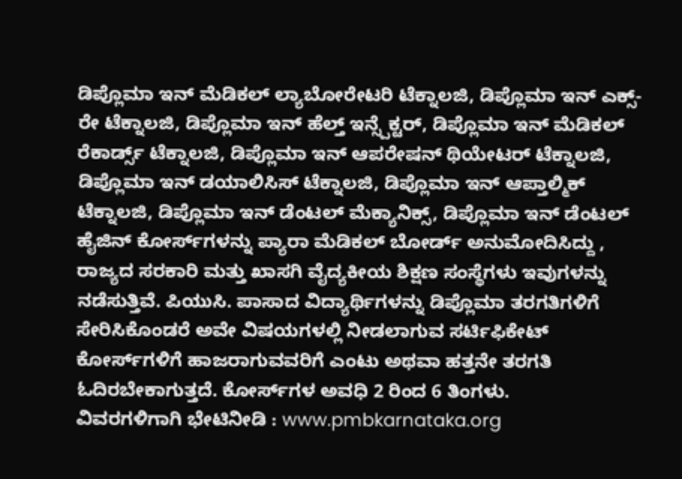ಡಿಪ್ಲೊಮಾ ಇನ್ ಮೆಡಿಕಲ್ ಲ್ಯಾಬೋರೇಟರಿ ಟೆಕ್ನಾಲಜಿ, ಡಿಪ್ಲೊಮಾ ಇನ್ ಎಕ್ಸ್-ರೇ ಟೆಕ್ನಾಲಜಿ, ಡಿಪ್ಲೊಮಾ ಇನ್ ಹೆಲ್ತ್ ಇನ್ಸ್ಪೆಕ್ಟರ್, ಡಿಪ್ಲೊಮಾ ಇನ್ ಮೆಡಿಕಲ್ ರೆಕಾರ್ಡ್ಸ್ ಟೆಕ್ನಾಲಜಿ, ಡಿಪ್ಲೊಮಾ ಇನ್ ಆಪರೇಷನ್ ಥಿಯೇಟರ್ ಟೆಕ್ನಾಲಜಿ, ಡಿಪ್ಲೊಮಾ ಇನ್ ಡಯಾಲಿಸಿಸ್ ಟೆಕ್ನಾಲಜಿ, ಡಿಪ್ಲೊಮಾ ಇನ್ ಆಪ್ತಾಲ್ಮಿಕ್ ಟೆಕ್ನಾಲಜಿ, ಡಿಪ್ಲೊಮಾ ಇನ್ ಡೆಂಟಲ್ ಮೆಕ್ಯಾನಿಕ್ಸ್, ಡಿಪ್ಲೊಮಾ ಇನ್ ಡೆಂಟಲ್ ಹೈಜಿನ್ ಕೋರ್ಸ್‌ಗಳನ್ನು ಪ್ಯಾರಾ ಮೆಡಿಕಲ್ ಬೋರ್ಡ್ ಅನುಮೋದಿಸಿದ್ದು , ರಾಜ್ಯದ ಸರಕಾರಿ ಮತ್ತು ಖಾಸಗಿ ವೈದ್ಯಕೀಯ ಶಿಕ್ಷಣ ಸಂಸ್ಥೆಗಳು ಇವುಗಳನ್ನು ನಡೆಸುತ್ತಿವೆ. ಪಿಯುಸಿ. ಪಾಸಾದ ವಿದ್ಯಾರ್ಥಿಗಳನ್ನು ಡಿಪ್ಲೊಮಾ ತರಗತಿಗಳಿಗೆ ಸೇರಿಸಿಕೊಂಡರೆ ಅವೇ ವಿಷಯಗಳಲ್ಲಿ ನೀಡಲಾಗುವ ಸರ್ಟಿಫಿಕೇಟ್ ಕೋರ್ಸ್‌ಗಳಿಗೆ ಹಾಜರಾಗುವವರಿಗೆ ಎಂಟು ಅಥವಾ ಹತ್ತನೇ ತರಗತಿ ಓದಿರಬೇಕಾಗುತ್ತದೆ. ಕೋರ್ಸ್‌ಗಳ ಅವಧಿ 2 ರಿಂದ 6 ತಿಂಗಳು.
ವಿವರಗಳಿಗಾಗಿ ಭೇಟಿನೀಡಿ : www.pmbkarnataka.org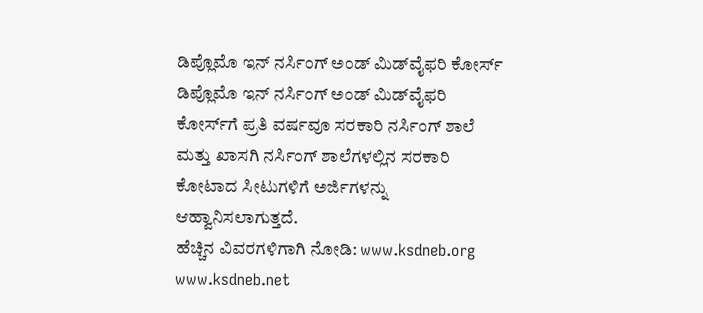ಡಿಪ್ಲೊಮೊ ಇನ್ ನರ್ಸಿಂಗ್ ಅಂಡ್ ಮಿಡ್‌ವೈಫರಿ ಕೋರ್ಸ್
ಡಿಪ್ಲೊಮೊ ಇನ್ ನರ್ಸಿಂಗ್ ಅಂಡ್ ಮಿಡ್‌ವೈಫರಿ ಕೋರ್ಸ್‌ಗೆ ಪ್ರತಿ ವರ್ಷವೂ ಸರಕಾರಿ ನರ್ಸಿಂಗ್ ಶಾಲೆ ಮತ್ತು ಖಾಸಗಿ ನರ್ಸಿಂಗ್ ಶಾಲೆಗಳಲ್ಲಿನ ಸರಕಾರಿ ಕೋಟಾದ ಸೀಟುಗಳಿಗೆ ಅರ್ಜಿಗಳನ್ನು ಆಹ್ವಾನಿಸಲಾಗುತ್ತದೆ.
ಹೆಚ್ಚಿನ ವಿವರಗಳಿಗಾಗಿ ನೋಡಿ: www.ksdneb.org www.ksdneb.net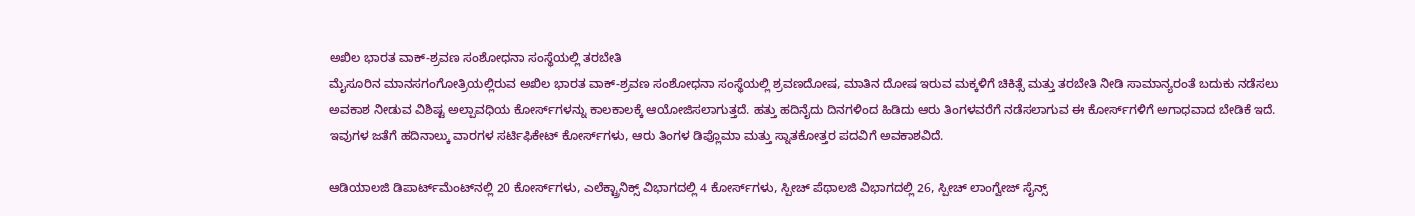ಅಖಿಲ ಭಾರತ ವಾಕ್-ಶ್ರವಣ ಸಂಶೋಧನಾ ಸಂಸ್ಥೆಯಲ್ಲಿ ತರಬೇತಿ
ಮೈಸೂರಿನ ಮಾನಸಗಂಗೋತ್ರಿಯಲ್ಲಿರುವ ಅಖಿಲ ಭಾರತ ವಾಕ್-ಶ್ರವಣ ಸಂಶೋಧನಾ ಸಂಸ್ಥೆಯಲ್ಲಿ ಶ್ರವಣದೋಷ, ಮಾತಿನ ದೋಷ ಇರುವ ಮಕ್ಕಳಿಗೆ ಚಿಕಿತ್ಸೆ ಮತ್ತು ತರಬೇತಿ ನೀಡಿ ಸಾಮಾನ್ಯರಂತೆ ಬದುಕು ನಡೆಸಲು ಅವಕಾಶ ನೀಡುವ ವಿಶಿಷ್ಟ ಅಲ್ಪಾವಧಿಯ ಕೋರ್ಸ್‌ಗಳನ್ನು ಕಾಲಕಾಲಕ್ಕೆ ಆಯೋಜಿಸಲಾಗುತ್ತದೆ. ಹತ್ತು ಹದಿನೈದು ದಿನಗಳಿಂದ ಹಿಡಿದು ಆರು ತಿಂಗಳವರೆಗೆ ನಡೆಸಲಾಗುವ ಈ ಕೋರ್ಸ್‌ಗಳಿಗೆ ಅಗಾಧವಾದ ಬೇಡಿಕೆ ಇದೆ. ಇವುಗಳ ಜತೆಗೆ ಹದಿನಾಲ್ಕು ವಾರಗಳ ಸರ್ಟಿಫಿಕೇಟ್ ಕೋರ್ಸ್‌ಗಳು, ಆರು ತಿಂಗಳ ಡಿಪ್ಲೊಮಾ ಮತ್ತು ಸ್ನಾತಕೋತ್ತರ ಪದವಿಗೆ ಅವಕಾಶವಿದೆ.

ಆಡಿಯಾಲಜಿ ಡಿಪಾರ್ಟ್‌ಮೆಂಟ್‌ನಲ್ಲಿ 20 ಕೋರ್ಸ್‌ಗಳು, ಎಲೆಕ್ಟ್ರಾನಿಕ್ಸ್ ವಿಭಾಗದಲ್ಲಿ 4 ಕೋರ್ಸ್‌ಗಳು, ಸ್ಪೀಚ್ ಪೆಥಾಲಜಿ ವಿಭಾಗದಲ್ಲಿ 26, ಸ್ಪೀಚ್ ಲಾಂಗ್ವೇಜ್ ಸೈನ್ಸ್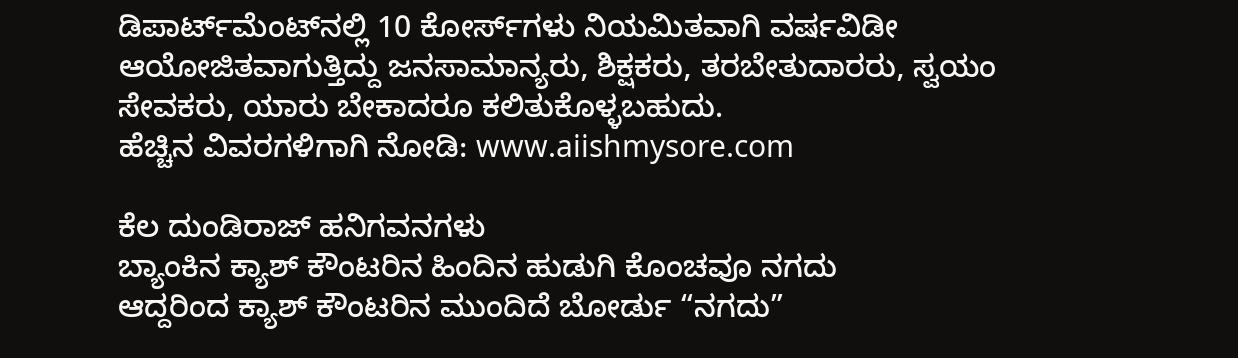ಡಿಪಾರ್ಟ್‌ಮೆಂಟ್‌ನಲ್ಲಿ 10 ಕೋರ್ಸ್‌ಗಳು ನಿಯಮಿತವಾಗಿ ವರ್ಷವಿಡೀ ಆಯೋಜಿತವಾಗುತ್ತಿದ್ದು ಜನಸಾಮಾನ್ಯರು, ಶಿಕ್ಷಕರು, ತರಬೇತುದಾರರು, ಸ್ವಯಂ ಸೇವಕರು, ಯಾರು ಬೇಕಾದರೂ ಕಲಿತುಕೊಳ್ಳಬಹುದು.
ಹೆಚ್ಚಿನ ವಿವರಗಳಿಗಾಗಿ ನೋಡಿ: www.aiishmysore.com

ಕೆಲ ದುಂಡಿರಾಜ್ ಹನಿಗವನಗಳು
ಬ್ಯಾಂಕಿನ ಕ್ಯಾಶ್ ಕೌಂಟರಿನ ಹಿಂದಿನ ಹುಡುಗಿ ಕೊಂಚವೂ ನಗದು
ಆದ್ದರಿಂದ ಕ್ಯಾಶ್ ಕೌಂಟರಿನ ಮುಂದಿದೆ ಬೋರ್ಡು “ನಗದು”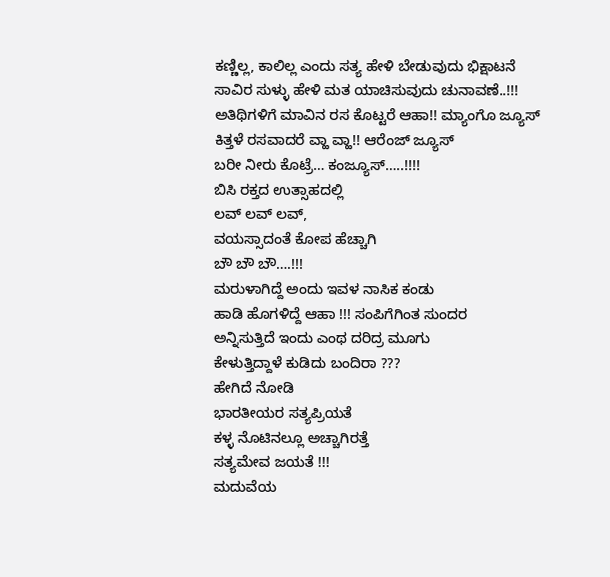ಕಣ್ಣಿಲ್ಲ, ಕಾಲಿಲ್ಲ ಎಂದು ಸತ್ಯ ಹೇಳಿ ಬೇಡುವುದು ಭಿಕ್ಷಾಟನೆ
ಸಾವಿರ ಸುಳ್ಳು ಹೇಳಿ ಮತ ಯಾಚಿಸುವುದು ಚುನಾವಣೆ..!!!
ಅತಿಥಿಗಳಿಗೆ ಮಾವಿನ ರಸ ಕೊಟ್ಟರೆ ಆಹಾ!! ಮ್ಯಾಂಗೊ ಜ್ಯೂಸ್
ಕಿತ್ತಳೆ ರಸವಾದರೆ ವ್ಹಾ ವ್ಹಾ!! ಆರೆಂಜ್ ಜ್ಯೂಸ್
ಬರೀ ನೀರು ಕೊಟ್ರೆ… ಕಂಜ್ಯೂಸ್…..!!!!
ಬಿಸಿ ರಕ್ತದ ಉತ್ಸಾಹದಲ್ಲಿ
ಲವ್ ಲವ್ ಲವ್,
ವಯಸ್ಸಾದಂತೆ ಕೋಪ ಹೆಚ್ಚಾಗಿ
ಬೌ ಬೌ ಬೌ….!!!
ಮರುಳಾಗಿದ್ದೆ ಅಂದು ಇವಳ ನಾಸಿಕ ಕಂಡು
ಹಾಡಿ ಹೊಗಳಿದ್ದೆ ಆಹಾ !!! ಸಂಪಿಗೆಗಿಂತ ಸುಂದರ
ಅನ್ನಿಸುತ್ತಿದೆ ಇಂದು ಎಂಥ ದರಿದ್ರ ಮೂಗು
ಕೇಳುತ್ತಿದ್ದಾಳೆ ಕುಡಿದು ಬಂದಿರಾ ???
ಹೇಗಿದೆ ನೋಡಿ
ಭಾರತೀಯರ ಸತ್ಯಪ್ರಿಯತೆ
ಕಳ್ಳ ನೊಟಿನಲ್ಲೂ ಅಚ್ಚಾಗಿರತ್ತೆ
ಸತ್ಯಮೇವ ಜಯತೆ !!!
ಮದುವೆಯ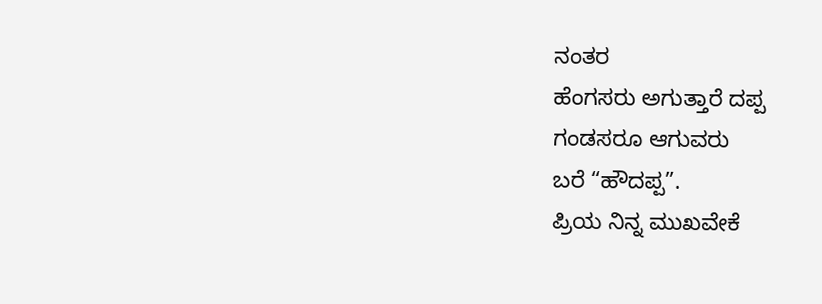ನಂತರ
ಹೆಂಗಸರು ಅಗುತ್ತಾರೆ ದಪ್ಪ
ಗಂಡಸರೂ ಆಗುವರು
ಬರೆ “ಹೌದಪ್ಪ”.
ಪ್ರಿಯ ನಿನ್ನ ಮುಖವೇಕೆ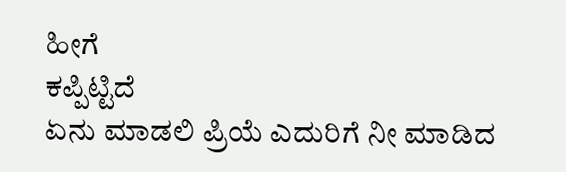ಹೀಗೆ
ಕಪ್ಪಿಟ್ಟಿದೆ
ಏನು ಮಾಡಲಿ ಪ್ರಿಯೆ ಎದುರಿಗೆ ನೀ ಮಾಡಿದ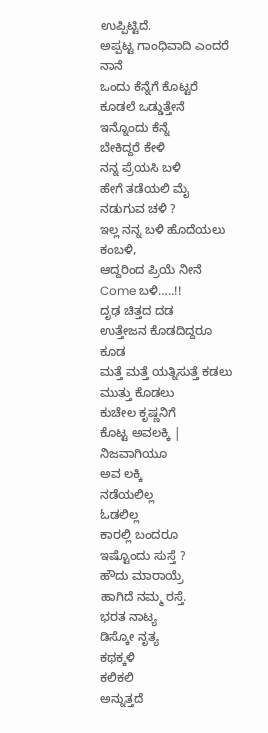ಉಪ್ಪಿಟ್ಟಿದೆ.
ಅಪ್ಪಟ್ಟ ಗಾಂಧಿವಾದಿ ಎಂದರೆ ನಾನೆ
ಒಂದು ಕೆನ್ನೆಗೆ ಕೊಟ್ಟರೆ ಕೂಡಲೆ ಒಡ್ಡುತ್ತೇನೆ ಇನ್ನೊಂದು ಕೆನ್ನೆ
ಬೇಕಿದ್ದರೆ ಕೇಳಿ
ನನ್ನ ಪ್ರೆಯಸಿ ಬಳಿ
ಹೇಗೆ ತಡೆಯಲಿ ಮೈ ನಡುಗುವ ಚಳಿ ?
ಇಲ್ಲ ನನ್ನ ಬಳಿ ಹೊದೆಯಲು ಕಂಬಳಿ,
ಆದ್ದರಿಂದ ಪ್ರಿಯೆ ನೀನೆ Come ಬಳಿ…..!!
ದೃಢ ಚಿತ್ತದ ದಡ
ಉತ್ತೇಜನ ಕೊಡದಿದ್ದರೂ ಕೂಡ
ಮತ್ತೆ ಮತ್ತೆ ಯತ್ನಿಸುತ್ತೆ ಕಡಲು
ಮುತ್ತು ಕೊಡಲು
ಕುಚೇಲ ಕೃಷ್ಣನಿಗೆ
ಕೊಟ್ಟ ಅವಲಕ್ಕಿ |
ನಿಜವಾಗಿಯೂ
ಅವ ಲಕ್ಕಿ
ನಡೆಯಲಿಲ್ಲ
ಓಡಲಿಲ್ಲ
ಕಾರಲ್ಲಿ ಬಂದರೂ
ಇಷ್ಟೊಂದು ಸುಸ್ತೆ ?
ಹೌದು ಮಾರಾಯ್ರೆ
ಹಾಗಿದೆ ನಮ್ಮ ರಸ್ತೆ.
ಭರತ ನಾಟ್ಯ
ಡಿಸ್ಕೋ ನೃತ್ಯ
ಕಥಕ್ಕಳಿ
ಕಲಿಕಲಿ
ಅನ್ನುತ್ತದೆ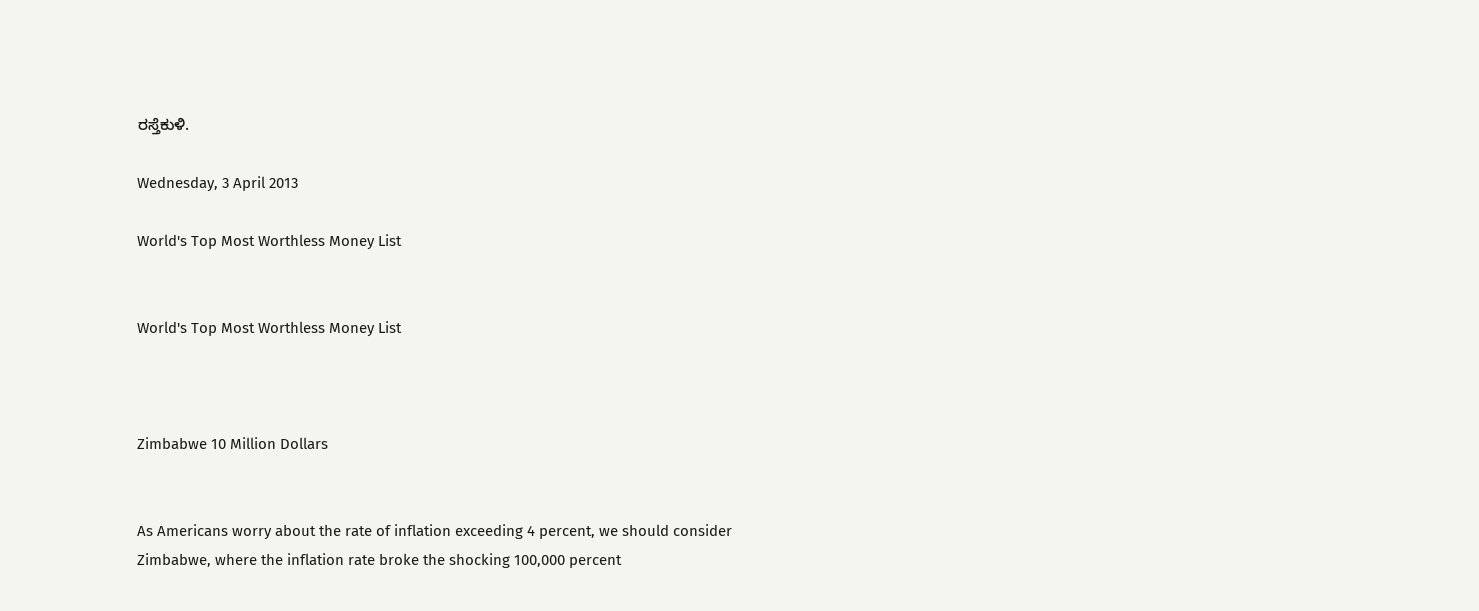ರಸ್ತೆಕುಳಿ.

Wednesday, 3 April 2013

World's Top Most Worthless Money List


World's Top Most Worthless Money List



Zimbabwe 10 Million Dollars


As Americans worry about the rate of inflation exceeding 4 percent, we should consider Zimbabwe, where the inflation rate broke the shocking 100,000 percent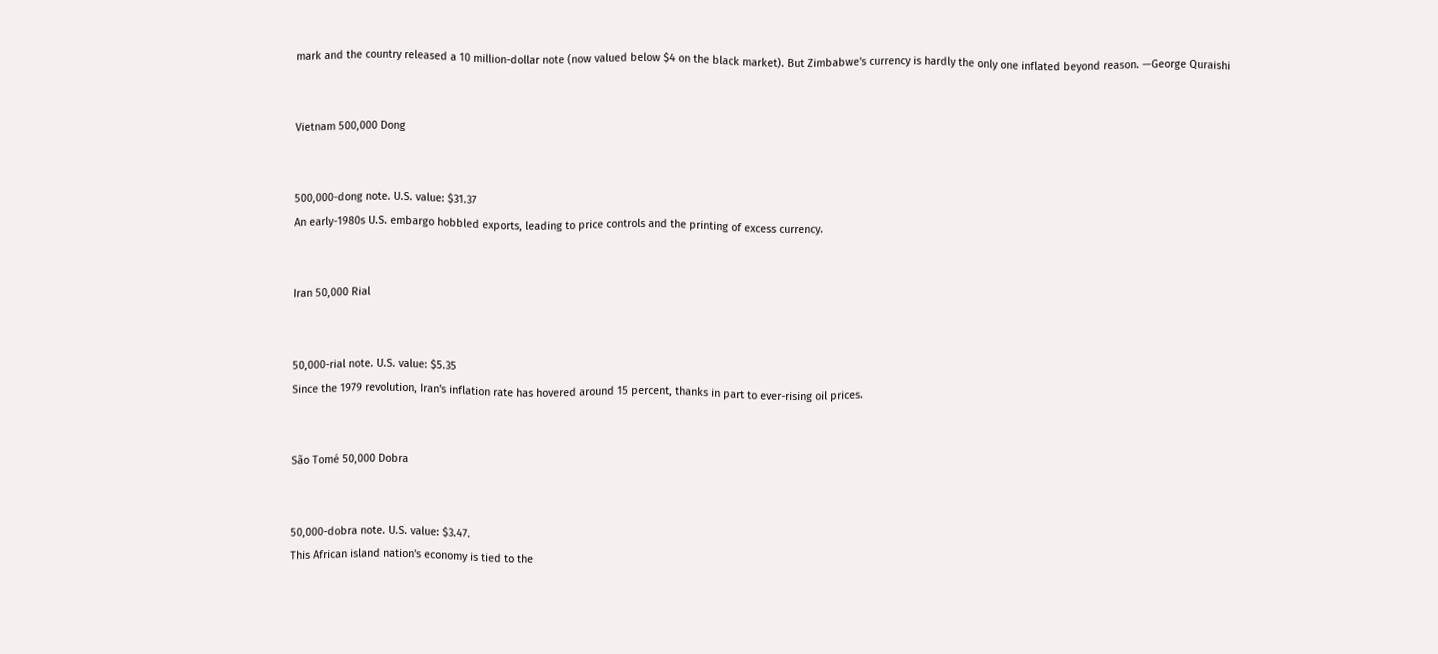mark and the country released a 10 million-dollar note (now valued below $4 on the black market). But Zimbabwe's currency is hardly the only one inflated beyond reason. —George Quraishi


Vietnam 500,000 Dong


500,000-dong note. U.S. value: $31.37
An early-1980s U.S. embargo hobbled exports, leading to price controls and the printing of excess currency.


Iran 50,000 Rial


50,000-rial note. U.S. value: $5.35
Since the 1979 revolution, Iran's inflation rate has hovered around 15 percent, thanks in part to ever-rising oil prices.


São Tomé 50,000 Dobra


50,000-dobra note. U.S. value: $3.47.
This African island nation's economy is tied to the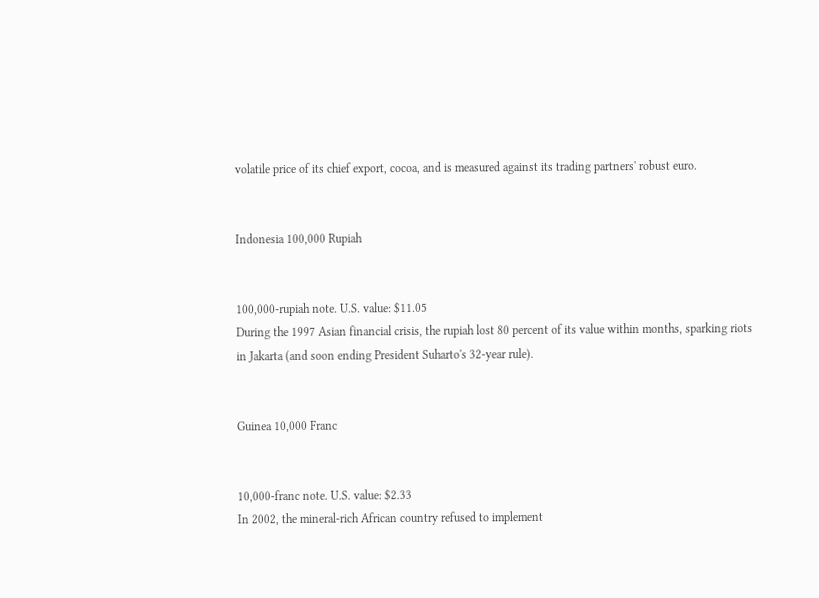volatile price of its chief export, cocoa, and is measured against its trading partners' robust euro.


Indonesia 100,000 Rupiah


100,000-rupiah note. U.S. value: $11.05
During the 1997 Asian financial crisis, the rupiah lost 80 percent of its value within months, sparking riots in Jakarta (and soon ending President Suharto's 32-year rule).


Guinea 10,000 Franc


10,000-franc note. U.S. value: $2.33
In 2002, the mineral-rich African country refused to implement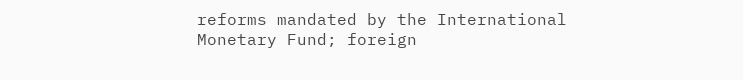reforms mandated by the International Monetary Fund; foreign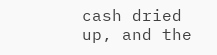cash dried up, and the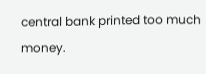central bank printed too much money.